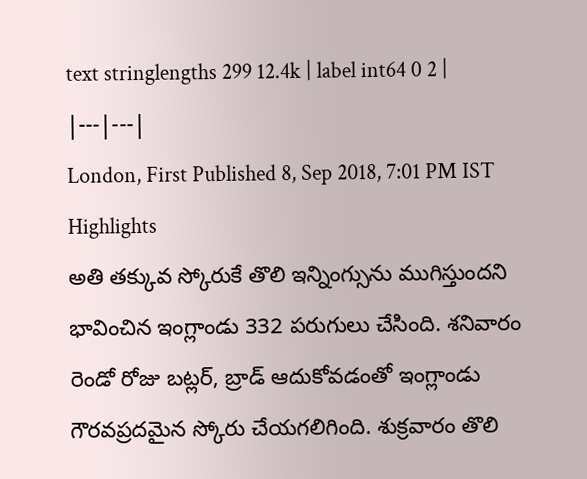text stringlengths 299 12.4k | label int64 0 2 |
|---|---|
London, First Published 8, Sep 2018, 7:01 PM IST
Highlights
అతి తక్కువ స్కోరుకే తొలి ఇన్నింగ్సును ముగిస్తుందని భావించిన ఇంగ్లాండు 332 పరుగులు చేసింది. శనివారం రెండో రోజు బట్లర్, బ్రాడ్ ఆదుకోవడంతో ఇంగ్లాండు గౌరవప్రదమైన స్కోరు చేయగలిగింది. శుక్రవారం తొలి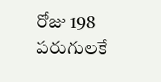రోజు 198 పరుగులకే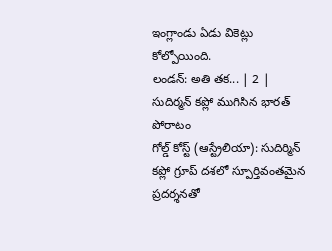ఇంగ్లాండు ఏడు వికెట్లు కోల్పోయింది.
లండన్: అతి తక... | 2 |
సుదిర్మన్ కప్లో ముగిసిన భారత్ పోరాటం
గోల్డ్ కోస్ట్ (ఆస్ట్రేలియా): సుదిర్మిన్ కప్లో గ్రూప్ దశలో స్పూర్తివంతమైన ప్రదర్శనతో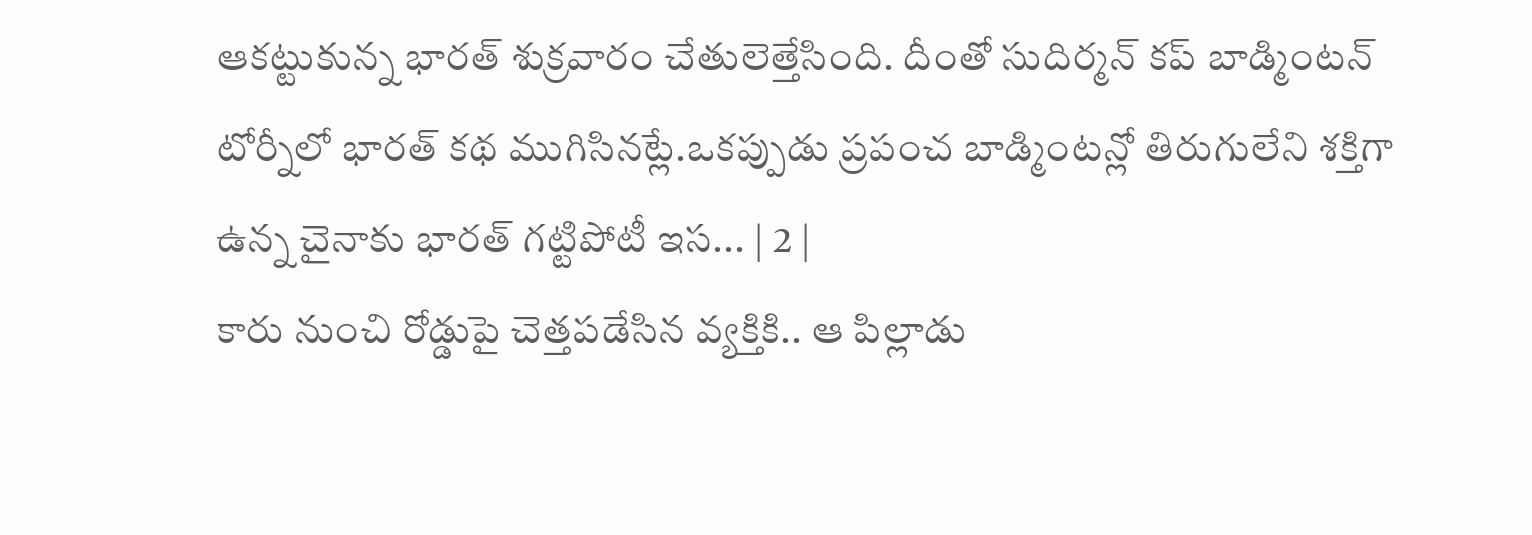ఆకట్టుకున్న భారత్ శుక్రవారం చేతులెత్తేసింది. దీంతో సుదిర్మన్ కప్ బాడ్మింటన్ టోర్నీలో భారత్ కథ ముగిసినట్లే.ఒకప్పుడు ప్రపంచ బాడ్మింటన్లో తిరుగులేని శక్తిగా ఉన్న చైనాకు భారత్ గట్టిపోటీ ఇస... | 2 |
కారు నుంచి రోడ్డుపై చెత్తపడేసిన వ్యక్తికి.. ఆ పిల్లాడు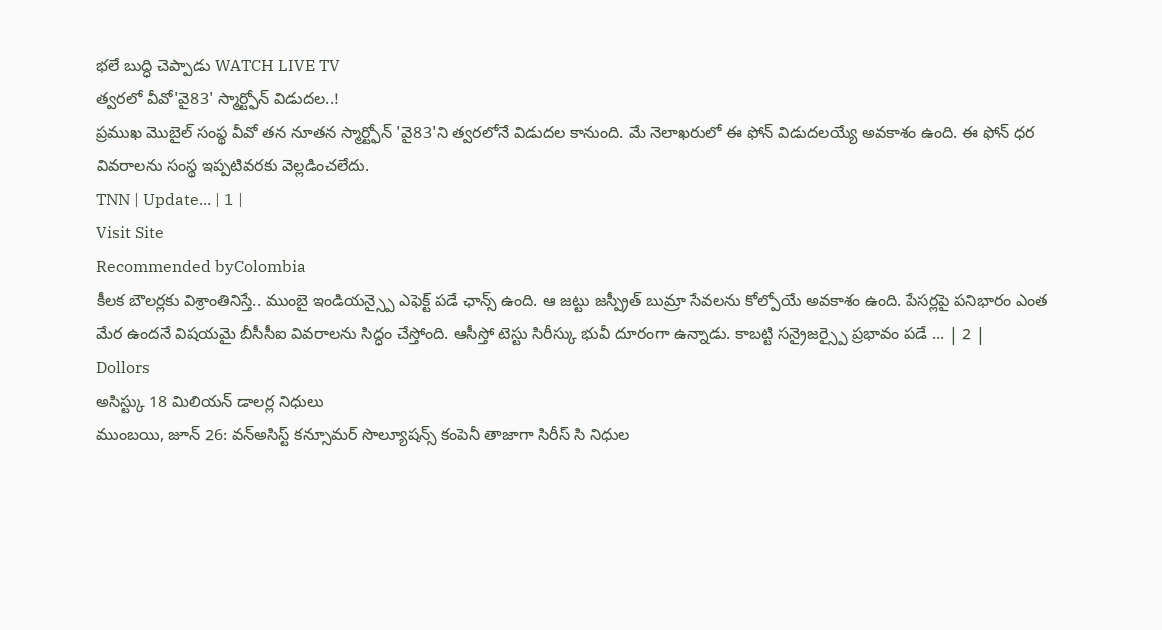భలే బుద్ధి చెప్పాడు WATCH LIVE TV
త్వరలో వీవో'వై83' స్మార్ట్ఫోన్ విడుదల..!
ప్రముఖ మొబైల్ సంప్థ వీవో తన నూతన స్మార్ట్ఫోన్ 'వై83'ని త్వరలోనే విడుదల కానుంది. మే నెలాఖరులో ఈ ఫోన్ విడుదలయ్యే అవకాశం ఉంది. ఈ ఫోన్ ధర వివరాలను సంస్థ ఇప్పటివరకు వెల్లడించలేదు.
TNN | Update... | 1 |
Visit Site
Recommended byColombia
కీలక బౌలర్లకు విశ్రాంతినిస్తే.. ముంబై ఇండియన్స్పై ఎఫెక్ట్ పడే ఛాన్స్ ఉంది. ఆ జట్టు జస్ప్రీత్ బుమ్రా సేవలను కోల్పోయే అవకాశం ఉంది. పేసర్లపై పనిభారం ఎంత మేర ఉందనే విషయమై బీసీసీఐ వివరాలను సిద్ధం చేస్తోంది. ఆసీస్తో టెస్టు సిరీస్కు భువీ దూరంగా ఉన్నాడు. కాబట్టి సన్రైజర్స్పై ప్రభావం పడే ... | 2 |
Dollors
అసిస్ట్కు 18 మిలియన్ డాలర్ల నిధులు
ముంబయి, జూన్ 26: వన్అసిస్ట్ కన్సూమర్ సొల్యూషన్స్ కంపెనీ తాజాగా సిరీస్ సి నిధుల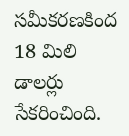సమీకరణకింద 18 మిలి డాలర్లు సేకరించింది.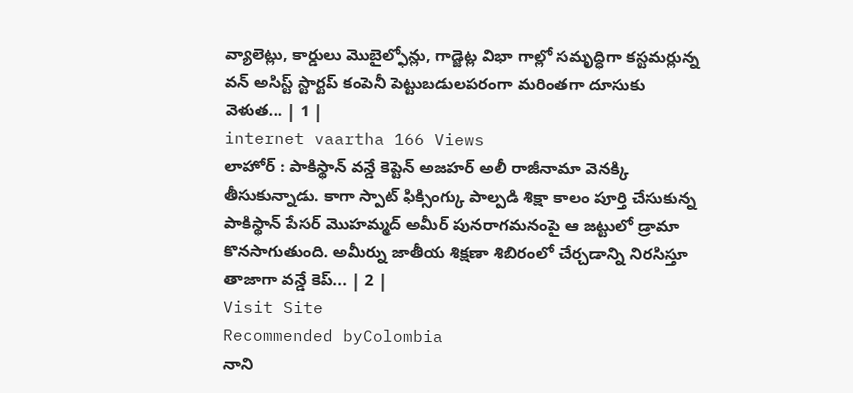వ్యాలెట్లు, కార్డులు మొబైల్ఫోన్లు, గాడ్జెట్ల విభా గాల్లో సమృద్ధిగా కస్టమర్లున్న వన్ అసిస్ట్ స్టార్టప్ కంపెనీ పెట్టుబడులపరంగా మరింతగా దూసుకు వెళుత... | 1 |
internet vaartha 166 Views
లాహోర్ : పాకిస్థాన్ వన్డే కెప్టెన్ అజహర్ అలీ రాజీనామా వెనక్కి తీసుకున్నాడు. కాగా స్పాట్ ఫిక్సింగ్కు పాల్పడి శిక్షా కాలం పూర్తి చేసుకున్న పాకిస్థాన్ పేసర్ మొహమ్మద్ అమీర్ పునరాగమనంపై ఆ జట్టులో డ్రామా కొనసాగుతుంది. అమీర్ను జాతీయ శిక్షణా శిబిరంలో చేర్చడాన్ని నిరసిస్తూ తాజాగా వన్డే కెప్... | 2 |
Visit Site
Recommended byColombia
నాని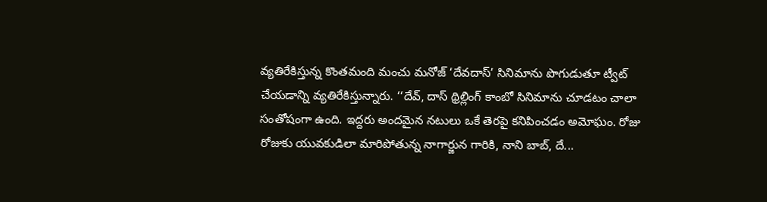వ్యతిరేకిస్తున్న కొంతమంది మంచు మనోజ్ ‘దేవదాస్’ సినిమాను పొగుడుతూ ట్వీట్ చేయడాన్ని వ్యతిరేకిస్తున్నారు. ‘‘దేవ్, దాస్ థ్రిల్లింగ్ కాంబో సినిమాను చూడటం చాలా సంతోషంగా ఉంది. ఇద్దరు అందమైన నటులు ఒకే తెరపై కనిపించడం అమోఘం. రోజు రోజుకు యువకుడిలా మారిపోతున్న నాగార్జున గారికి, నాని బాబ్, దే...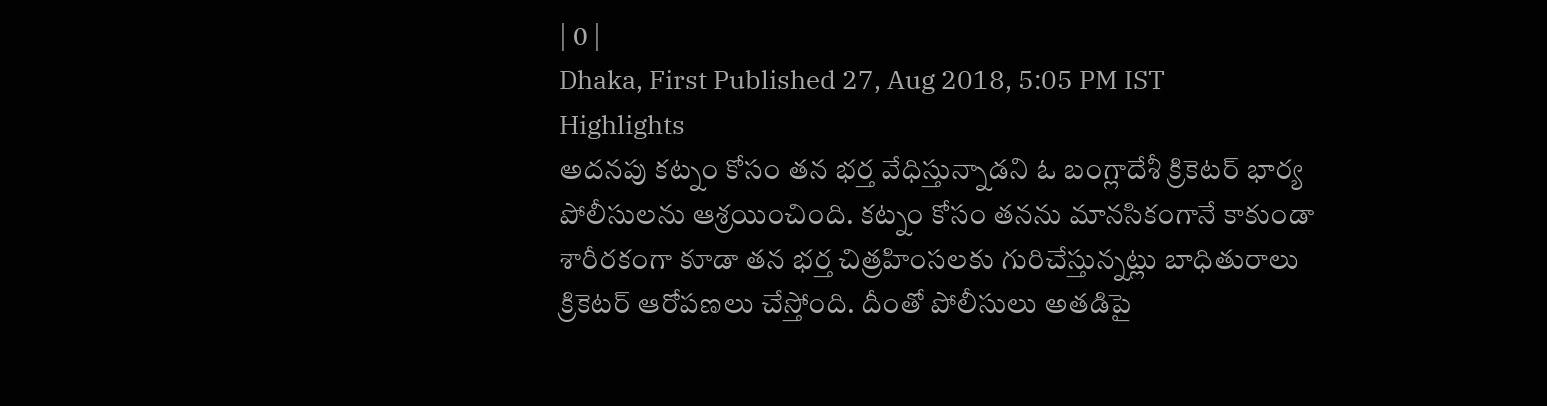| 0 |
Dhaka, First Published 27, Aug 2018, 5:05 PM IST
Highlights
అదనపు కట్నం కోసం తన భర్త వేధిస్తున్నాడని ఓ బంగ్లాదేశీ క్రికెటర్ భార్య పోలీసులను ఆశ్రయించింది. కట్నం కోసం తనను మానసికంగానే కాకుండా శారీరకంగా కూడా తన భర్త చిత్రహింసలకు గురిచేస్తున్నట్లు బాధితురాలు క్రికెటర్ ఆరోపణలు చేస్తోంది. దీంతో పోలీసులు అతడిపై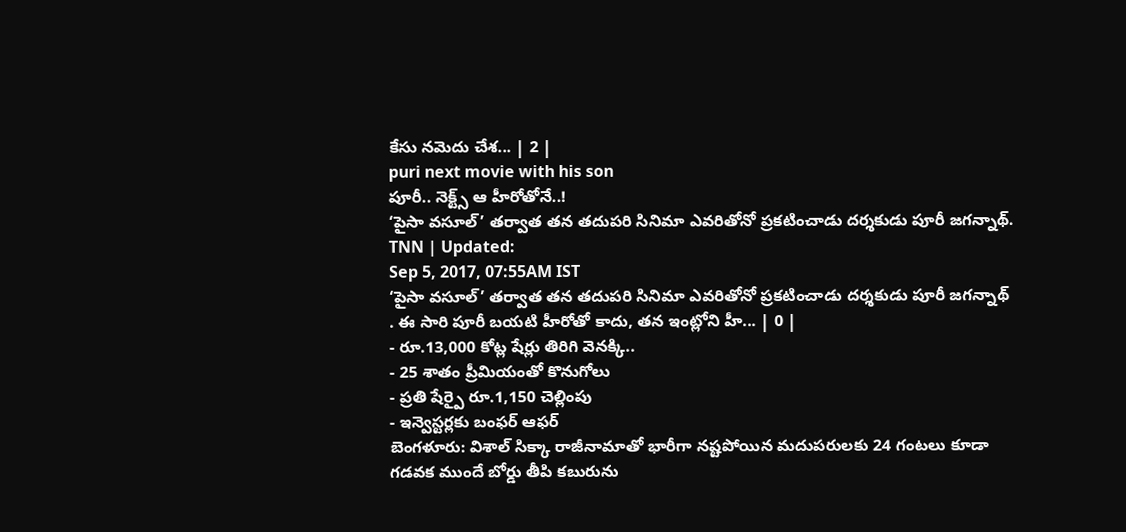కేసు నమెదు చేశ... | 2 |
puri next movie with his son
పూరీ.. నెక్ట్స్ ఆ హీరోతోనే..!
‘పైసా వసూల్’ తర్వాత తన తదుపరి సినిమా ఎవరితోనో ప్రకటించాడు దర్శకుడు పూరీ జగన్నాథ్.
TNN | Updated:
Sep 5, 2017, 07:55AM IST
‘పైసా వసూల్’ తర్వాత తన తదుపరి సినిమా ఎవరితోనో ప్రకటించాడు దర్శకుడు పూరీ జగన్నాథ్ . ఈ సారి పూరీ బయటి హీరోతో కాదు, తన ఇంట్లోని హీ... | 0 |
- రూ.13,000 కోట్ల షేర్లు తిరిగి వెనక్కి..
- 25 శాతం ప్రీమియంతో కొనుగోలు
- ప్రతి షేర్పై రూ.1,150 చెల్లింపు
- ఇన్వెస్టర్లకు బంఫర్ ఆఫర్
బెంగళూరు: విశాల్ సిక్కా రాజీనామాతో భారీగా నష్టపోయిన మదుపరులకు 24 గంటలు కూడా గడవక ముందే బోర్డు తీపి కబురును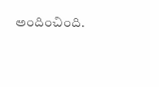అందించింది.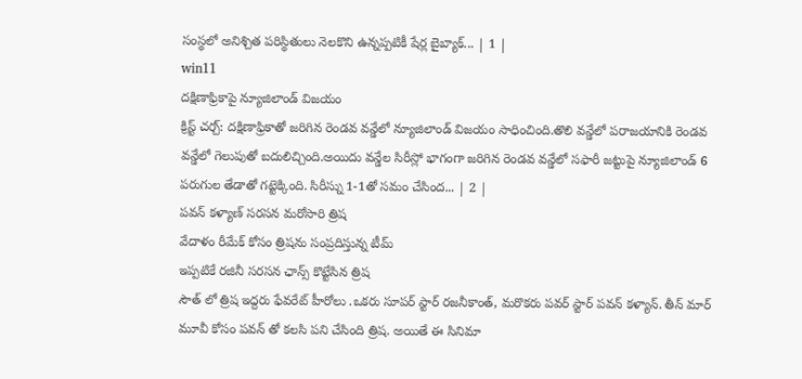సంస్థలో అనిశ్చిత పరిస్థితులు నెలకొని ఉన్నప్పటికీ షేర్ల బైబ్యాక్... | 1 |
win11
దక్షిణాఫ్రికాపై న్యూజిలాండ్ విజయం
క్రిస్ట్ చర్చ్: దక్షిణాఫ్రికాతో జరిగిన రెండవ వన్డేలో న్యూజిలాండ్ విజయం సాధించింది.తొలి వన్డేలో పరాజయానికి రెండవ వన్డేలో గెలుపుతో బదులిచ్చింది.అయిదు వన్డేల సిరీస్లో భాగంగా జరిగిన రెండవ వన్డేలో సఫారీ జట్టుపై న్యూజిలాండ్ 6 పరుగుల తేడాతో గట్టెక్కింది. సిరీస్ను 1-1తో సమం చేసింద... | 2 |
పవన్ కళ్యాణ్ సరసన మరోసారి త్రిష
వేదాళం రీమేక్ కోసం త్రిషను సంప్రదిస్తున్న టీమ్
ఇప్పటికే రజినీ సరసన ఛాన్స్ కొట్టేసిన త్రిష
సౌత్ లో త్రిష ఇద్దరు ఫేవరేట్ హీరోలు .ఒకరు సూపర్ స్టార్ రజనీకాంత్, మరొకరు పవర్ స్టార్ పవన్ కళ్యాన్. తీన్ మార్ మూవీ కోసం పవన్ తో కలసి పని చేసింది త్రిష. అయితే ఈ సినిమా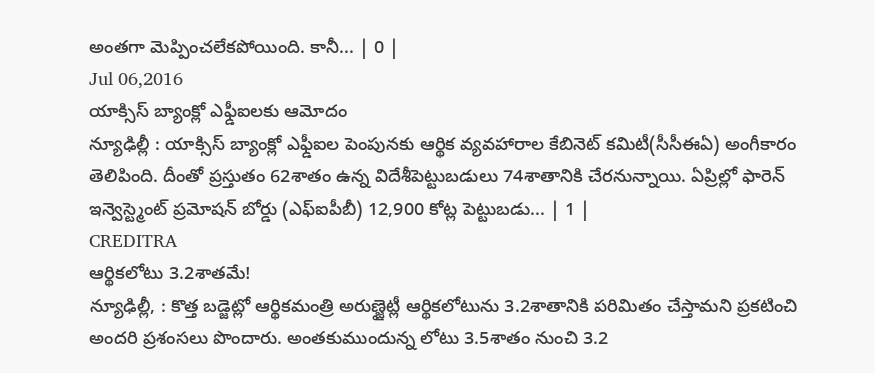అంతగా మెప్పించలేకపోయింది. కానీ... | 0 |
Jul 06,2016
యాక్సిస్ బ్యాంక్లో ఎఫ్డీఐలకు ఆమోదం
న్యూఢిల్లీ : యాక్సిస్ బ్యాంక్లో ఎఫ్డీఐల పెంపునకు ఆర్థిక వ్యవహారాల కేబినెట్ కమిటీ(సీసీఈఏ) అంగీకారం తెలిపింది. దీంతో ప్రస్తుతం 62శాతం ఉన్న విదేశీపెట్టుబడులు 74శాతానికి చేరనున్నాయి. ఏప్రిల్లో ఫారెన్ ఇన్వెస్ట్మెంట్ ప్రమోషన్ బోర్డు (ఎఫ్ఐపీబీ) 12,900 కోట్ల పెట్టుబడు... | 1 |
CREDITRA
ఆర్థికలోటు 3.2శాతమే!
న్యూఢిల్లీ, : కొత్త బడ్జెట్లో ఆర్థికమంత్రి అరుణ్జైట్లీ ఆర్థికలోటును 3.2శాతానికి పరిమితం చేస్తామని ప్రకటించి అందరి ప్రశంసలు పొందారు. అంతకుముందున్న లోటు 3.5శాతం నుంచి 3.2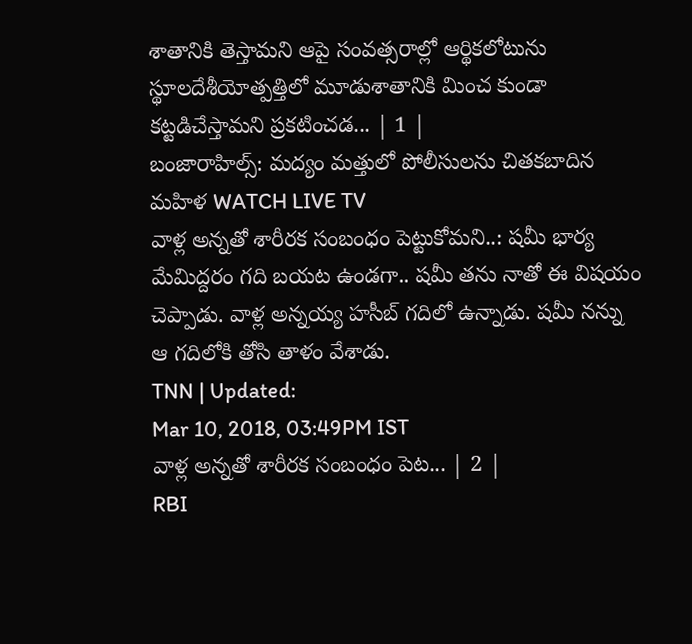శాతానికి తెస్తామని ఆపై సంవత్సరాల్లో ఆర్థికలోటును స్థూలదేశీయోత్పత్తిలో మూడుశాతానికి మించ కుండా కట్టడిచేస్తామని ప్రకటించడ... | 1 |
బంజారాహిల్స్: మద్యం మత్తులో పోలీసులను చితకబాదిన మహిళ WATCH LIVE TV
వాళ్ల అన్నతో శారీరక సంబంధం పెట్టుకోమని..: షమీ భార్య
మేమిద్దరం గది బయట ఉండగా.. షమీ తను నాతో ఈ విషయం చెప్పాడు. వాళ్ల అన్నయ్య హసీబ్ గదిలో ఉన్నాడు. షమీ నన్ను ఆ గదిలోకి తోసి తాళం వేశాడు.
TNN | Updated:
Mar 10, 2018, 03:49PM IST
వాళ్ల అన్నతో శారీరక సంబంధం పెట... | 2 |
RBI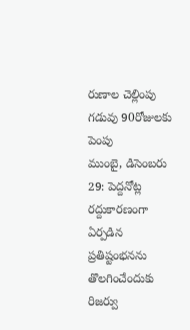రుణాల చెల్లింపు గడువు 90రోజులకు పెంపు
ముంబై, డిసెంబరు 29: పెద్దనోట్ల రద్దుకారణంగా ఏర్పడిన ప్రతిష్టంభనను తొలగించేందుకు రిజర్వు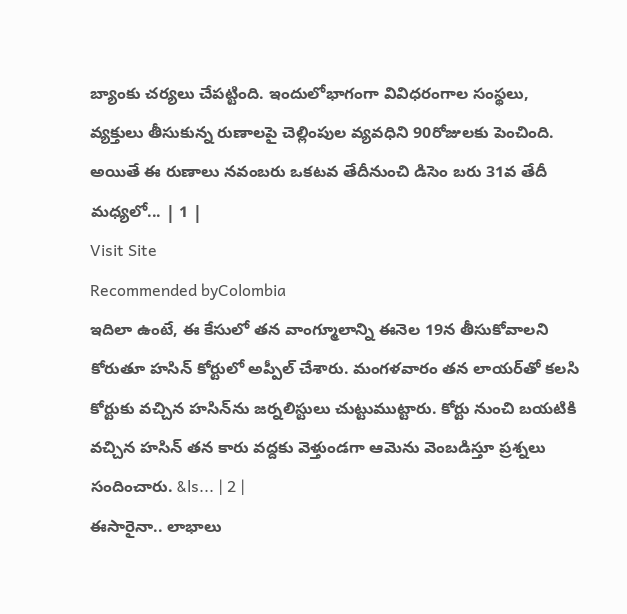బ్యాంకు చర్యలు చేపట్టింది. ఇందులోభాగంగా వివిధరంగాల సంస్థలు, వ్యక్తులు తీసుకున్న రుణాలపై చెల్లింపుల వ్యవధిని 90రోజులకు పెంచింది. అయితే ఈ రుణాలు నవంబరు ఒకటవ తేదీనుంచి డిసెం బరు 31వ తేదీ మధ్యలో... | 1 |
Visit Site
Recommended byColombia
ఇదిలా ఉంటే, ఈ కేసులో తన వాంగ్మూలాన్ని ఈనెల 19న తీసుకోవాలని కోరుతూ హసిన్ కోర్టులో అప్పీల్ చేశారు. మంగళవారం తన లాయర్‌తో కలసి కోర్టుకు వచ్చిన హసిన్‌ను జర్నలిస్టులు చుట్టుముట్టారు. కోర్టు నుంచి బయటికి వచ్చిన హసిన్ తన కారు వద్దకు వెళ్తుండగా ఆమెను వెంబడిస్తూ ప్రశ్నలు సందించారు. &ls... | 2 |
ఈసారైనా.. లాభాలు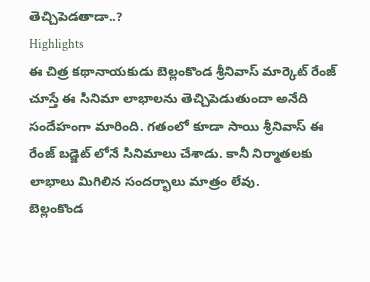తెచ్చిపెడతాడా..?
Highlights
ఈ చిత్ర కథానాయకుడు బెల్లంకొండ శ్రీనివాస్ మార్కెట్ రేంజ్ చూస్తే ఈ సినిమా లాభాలను తెచ్చిపెడుతుందా అనేది సందేహంగా మారింది. గతంలో కూడా సాయి శ్రీనివాస్ ఈ రేంజ్ బడ్జెట్ లోనే సినిమాలు చేశాడు. కానీ నిర్మాతలకు లాభాలు మిగిలిన సందర్భాలు మాత్రం లేవు.
బెల్లంకొండ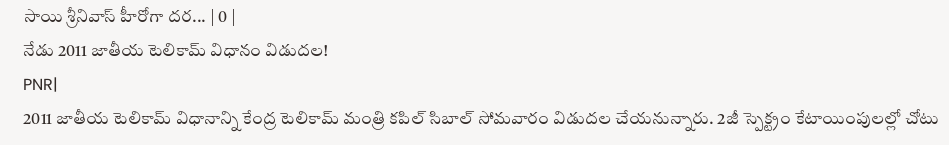సాయి శ్రీనివాస్ హీరోగా దర... | 0 |
నేడు 2011 జాతీయ టెలికామ్ విధానం విడుదల!
PNR|
2011 జాతీయ టెలికామ్ విధానాన్ని కేంద్ర టెలికామ్ మంత్రి కపిల్ సిబాల్ సోమవారం విడుదల చేయనున్నారు. 2జీ స్పెక్ట్రం కేటాయింపులల్లో చోటు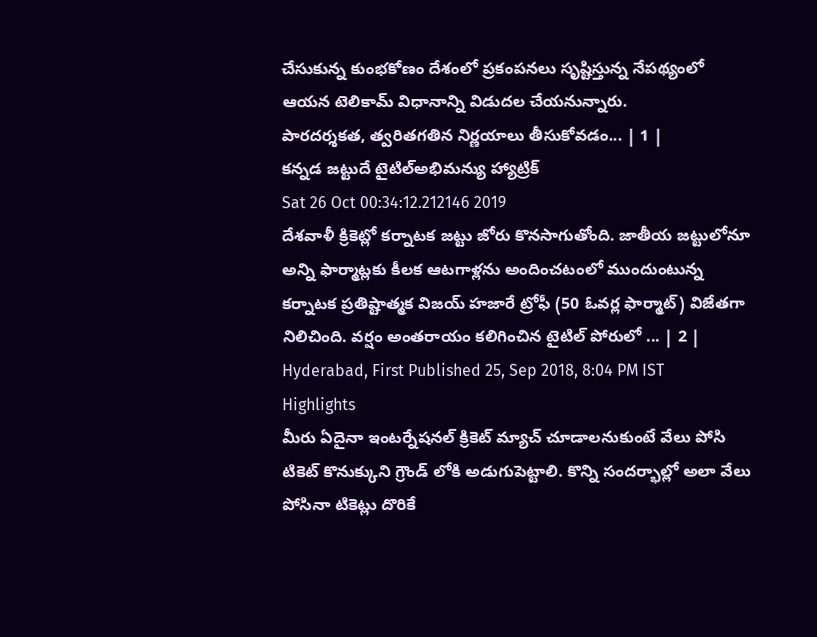చేసుకున్న కుంభకోణం దేశంలో ప్రకంపనలు సృష్టిస్తున్న నేపథ్యంలో ఆయన టెలికామ్ విధానాన్ని విడుదల చేయనున్నారు.
పారదర్శకత, త్వరితగతిన నిర్ణయాలు తీసుకోవడం... | 1 |
కన్నడ జట్టుదే టైటిల్అభిమన్యు హ్యాట్రిక్
Sat 26 Oct 00:34:12.212146 2019
దేశవాళీ క్రికెట్లో కర్నాటక జట్టు జోరు కొనసాగుతోంది. జాతీయ జట్టులోనూ అన్ని ఫార్మాట్లకు కీలక ఆటగాళ్లను అందించటంలో ముందుంటున్న కర్నాటక ప్రతిష్టాత్మక విజయ్ హజారే ట్రోఫీ (50 ఓవర్ల ఫార్మాట్) విజేతగా నిలిచింది. వర్షం అంతరాయం కలిగించిన టైటిల్ పోరులో ... | 2 |
Hyderabad, First Published 25, Sep 2018, 8:04 PM IST
Highlights
మీరు ఏదైనా ఇంటర్నేషనల్ క్రికెట్ మ్యాచ్ చూడాలనుకుంటే వేలు పోసి టికెట్ కొనుక్కుని గ్రౌండ్ లోకి అడుగుపెట్టాలి. కొన్ని సందర్భాల్లో అలా వేలు పోసినా టికెట్లు దొరికే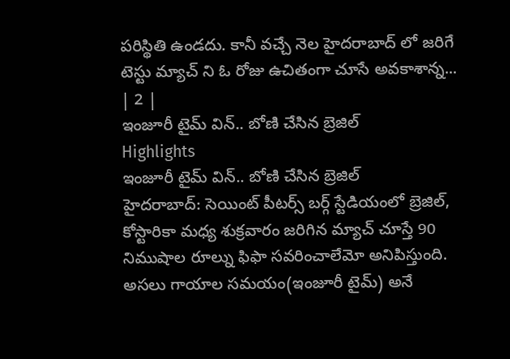పరిస్థితి ఉండదు. కానీ వచ్చే నెల హైదరాబాద్ లో జరిగే టెస్టు మ్యాచ్ ని ఓ రోజు ఉచితంగా చూసే అవకాశాన్న... | 2 |
ఇంజూరీ టైమ్ విన్.. బోణి చేసిన బ్రెజిల్
Highlights
ఇంజూరీ టైమ్ విన్.. బోణి చేసిన బ్రెజిల్
హైదరాబాద్: సెయింట్ పీటర్స్ బర్గ్ స్టేడియంలో బ్రెజిల్, కోస్టారికా మధ్య శుక్రవారం జరిగిన మ్యాచ్ చూస్తే 90 నిముషాల రూల్ను ఫిఫా సవరించాలేమో అనిపిస్తుంది. అసలు గాయాల సమయం(ఇంజూరీ టైమ్) అనే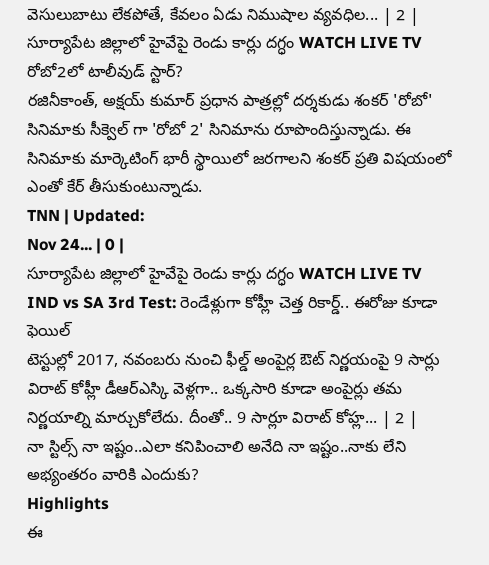వెసులుబాటు లేకపోతే, కేవలం ఏడు నిముషాల వ్యవధిల... | 2 |
సూర్యాపేట జిల్లాలో హైవేపై రెండు కార్లు దగ్ధం WATCH LIVE TV
రోబో2లో టాలీవుడ్ స్టార్?
రజినీకాంత్, అక్షయ్ కుమార్ ప్రధాన పాత్రల్లో దర్శకుడు శంకర్ 'రోబో' సినిమాకు సీక్వెల్ గా 'రోబో 2' సినిమాను రూపొందిస్తున్నాడు. ఈ సినిమాకు మార్కెటింగ్ భారీ స్థాయిలో జరగాలని శంకర్ ప్రతి విషయంలో ఎంతో కేర్ తీసుకుంటున్నాడు.
TNN | Updated:
Nov 24... | 0 |
సూర్యాపేట జిల్లాలో హైవేపై రెండు కార్లు దగ్ధం WATCH LIVE TV
IND vs SA 3rd Test: రెండేళ్లుగా కోహ్లీ చెత్త రికార్డ్.. ఈరోజు కూడా ఫెయిల్
టెస్టుల్లో 2017, నవంబరు నుంచి ఫీల్డ్ అంపైర్ల ఔట్ నిర్ణయంపై 9 సార్లు విరాట్ కోహ్లీ డీఆర్ఎస్కి వెళ్లగా.. ఒక్కసారి కూడా అంపైర్లు తమ నిర్ణయాల్ని మార్చుకోలేదు. దీంతో.. 9 సార్లూ విరాట్ కోహ్ల... | 2 |
నా స్టిల్స్ నా ఇష్టం..ఎలా కనిపించాలి అనేది నా ఇష్టం..నాకు లేని అభ్యంతరం వారికి ఎందుకు?
Highlights
ఈ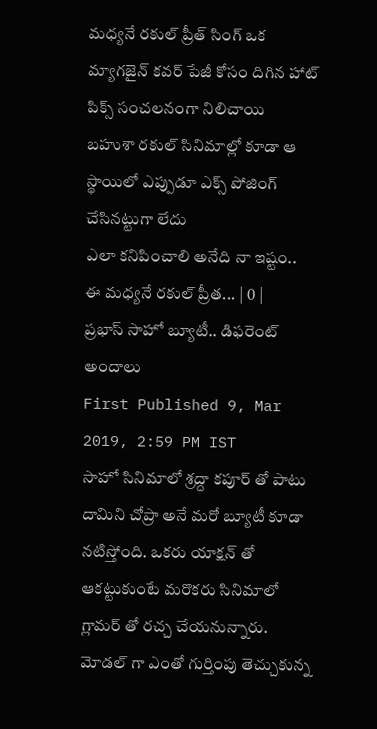మధ్యనే రకుల్ ప్రీత్ సింగ్ ఒక మ్యాగజైన్ కవర్ పేజీ కోసం దిగిన హాట్ పిక్స్ సంచలనంగా నిలిచాయి
బహుశా రకుల్ సినిమాల్లో కూడా ఆ స్థాయిలో ఎప్పుడూ ఎక్స్ పోజింగ్ చేసినట్టుగా లేదు
ఎలా కనిపించాలి అనేది నా ఇష్టం..
ఈ మధ్యనే రకుల్ ప్రీత... | 0 |
ప్రభాస్ సాహో బ్యూటీ.. డిఫరెంట్ అందాలు
First Published 9, Mar 2019, 2:59 PM IST
సాహో సినిమాలో శ్రద్దా కపూర్ తో పాటు దామిని చోప్రా అనే మరో బ్యూటీ కూడా నటిస్తోంది. ఒకరు యాక్షన్ తో ఆకట్టుకుంటే మరొకరు సినిమాలో గ్లామర్ తో రచ్చ చేయనున్నారు. మోడల్ గా ఎంతో గుర్తింపు తెచ్చుకున్న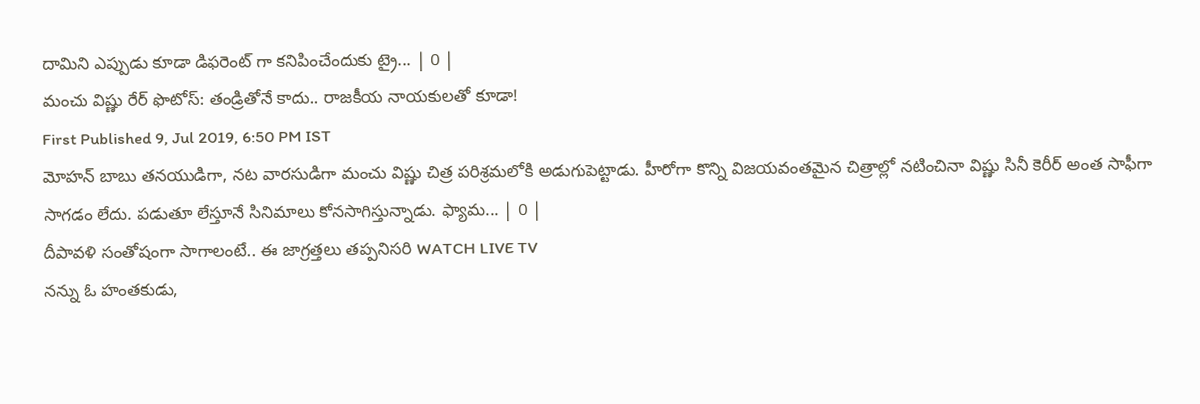దామిని ఎప్పుడు కూడా డిఫరెంట్ గా కనిపించేందుకు ట్రై... | 0 |
మంచు విష్ణు రేర్ ఫొటోస్: తండ్రితోనే కాదు.. రాజకీయ నాయకులతో కూడా!
First Published 9, Jul 2019, 6:50 PM IST
మోహన్ బాబు తనయుడిగా, నట వారసుడిగా మంచు విష్ణు చిత్ర పరిశ్రమలోకి అడుగుపెట్టాడు. హీరోగా కొన్ని విజయవంతమైన చిత్రాల్లో నటించినా విష్ణు సినీ కెరీర్ అంత సాఫీగా సాగడం లేదు. పడుతూ లేస్తూనే సినిమాలు కోనసాగిస్తున్నాడు. ఫ్యామ... | 0 |
దీపావళి సంతోషంగా సాగాలంటే.. ఈ జాగ్రత్తలు తప్పనిసరి WATCH LIVE TV
నన్ను ఓ హంతకుడు,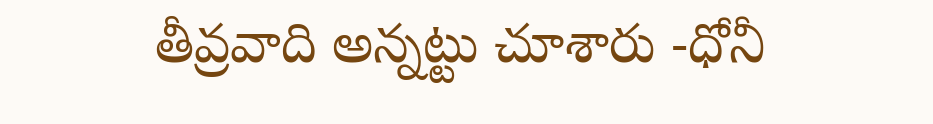తీవ్రవాది అన్నట్టు చూశారు -ధోనీ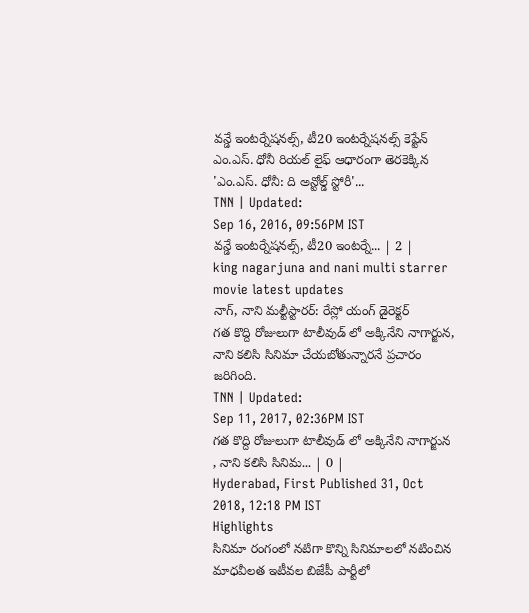వన్డే ఇంటర్నేషనల్స్, టీ20 ఇంటర్నేషనల్స్ కెప్టేన్ ఎం.ఎస్. ధోనీ రియల్ లైఫ్ ఆధారంగా తెరకెక్కిన 'ఎం.ఎస్. ధోనీ: ది అన్టోల్డ్ స్టోరీ'...
TNN | Updated:
Sep 16, 2016, 09:56PM IST
వన్డే ఇంటర్నేషనల్స్, టీ20 ఇంటర్నే... | 2 |
king nagarjuna and nani multi starrer movie latest updates
నాగ్, నాని మల్టీస్టారర్: రేస్లో యంగ్ డైరెక్టర్
గత కొద్ది రోజులుగా టాలీవుడ్ లో అక్కినేని నాగార్జున, నాని కలిసి సినిమా చేయబోతున్నారనే ప్రచారం జరిగింది.
TNN | Updated:
Sep 11, 2017, 02:36PM IST
గత కొద్ది రోజులుగా టాలీవుడ్ లో అక్కినేని నాగార్జున , నాని కలిసి సినిమ... | 0 |
Hyderabad, First Published 31, Oct 2018, 12:18 PM IST
Highlights
సినిమా రంగంలో నటిగా కొన్ని సినిమాలలో నటించిన మాధవీలత ఇటీవల బిజేపీ పార్టీలో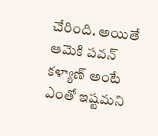చేరింది. అయితే ఆమెకి పవన్ కళ్యాణ్ అంటే ఎంతో ఇష్టమని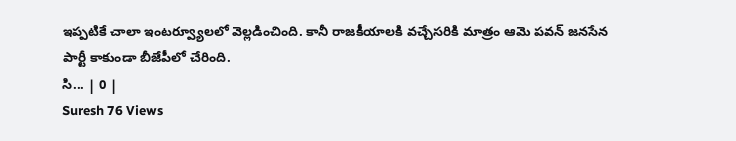ఇప్పటికే చాలా ఇంటర్వ్యూలలో వెల్లడించింది. కానీ రాజకీయాలకి వచ్చేసరికి మాత్రం ఆమె పవన్ జనసేన పార్టీ కాకుండా బీజేపీలో చేరింది.
సి... | 0 |
Suresh 76 Views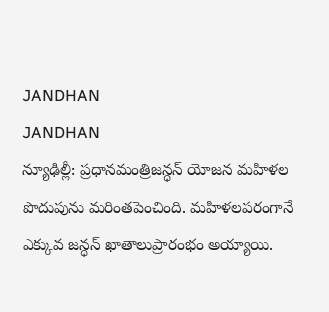JANDHAN
JANDHAN
న్యూఢిల్లీ: ప్రధానమంత్రిజన్ధన్ యోజన మహిళల పొదుపును మరింతపెంచింది. మహిళలపరంగానే ఎక్కువ జన్ధన్ ఖాతాలుప్రారంభం అయ్యాయి.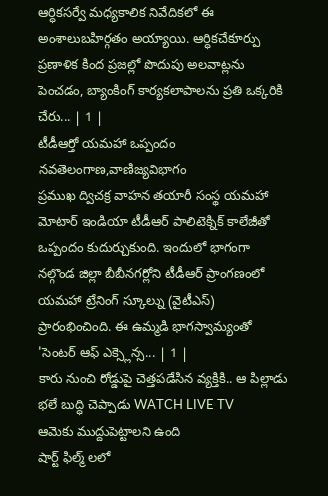ఆర్ధికసర్వే మధ్యకాలిక నివేదికలో ఈ అంశాలుబహిర్గతం అయ్యాయి. ఆర్ధికచేకూర్పు ప్రణాళిక కింద ప్రజల్లో పొదుపు అలవాట్లను పెంచడం, బ్యాంకింగ్ కార్యకలాపాలను ప్రతి ఒక్కరికి చేరు... | 1 |
టీడీఆర్తో యమహా ఒప్పందం
నవతెలంగాణ,వాణిజ్యవిభాగం
ప్రముఖ ద్విచక్ర వాహన తయారీ సంస్థ యమహా మోటార్ ఇండియా టీడీఆర్ పాలిటెక్నిక్ కాలేజీతో ఒప్పందం కుదుర్చుకుంది. ఇందులో భాగంగా నల్గొండ జిల్లా బీబీనగర్లోని టీడీఆర్ ప్రాంగణంలో యమహా ట్రేనింగ్ స్కూల్ను (వైటీఎస్) ప్రారంభించింది. ఈ ఉమ్మడి భాగస్వామ్యంతో 'సెంటర్ ఆఫ్ ఎక్స్లెన్స... | 1 |
కారు నుంచి రోడ్డుపై చెత్తపడేసిన వ్యక్తికి.. ఆ పిల్లాడు భలే బుద్ధి చెప్పాడు WATCH LIVE TV
ఆమెకు ముద్దుపెట్టాలని ఉంది
షార్ట్ ఫిల్మ్ లలో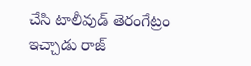చేసి టాలీవుడ్ తెరంగేట్రం ఇచ్చాడు రాజ్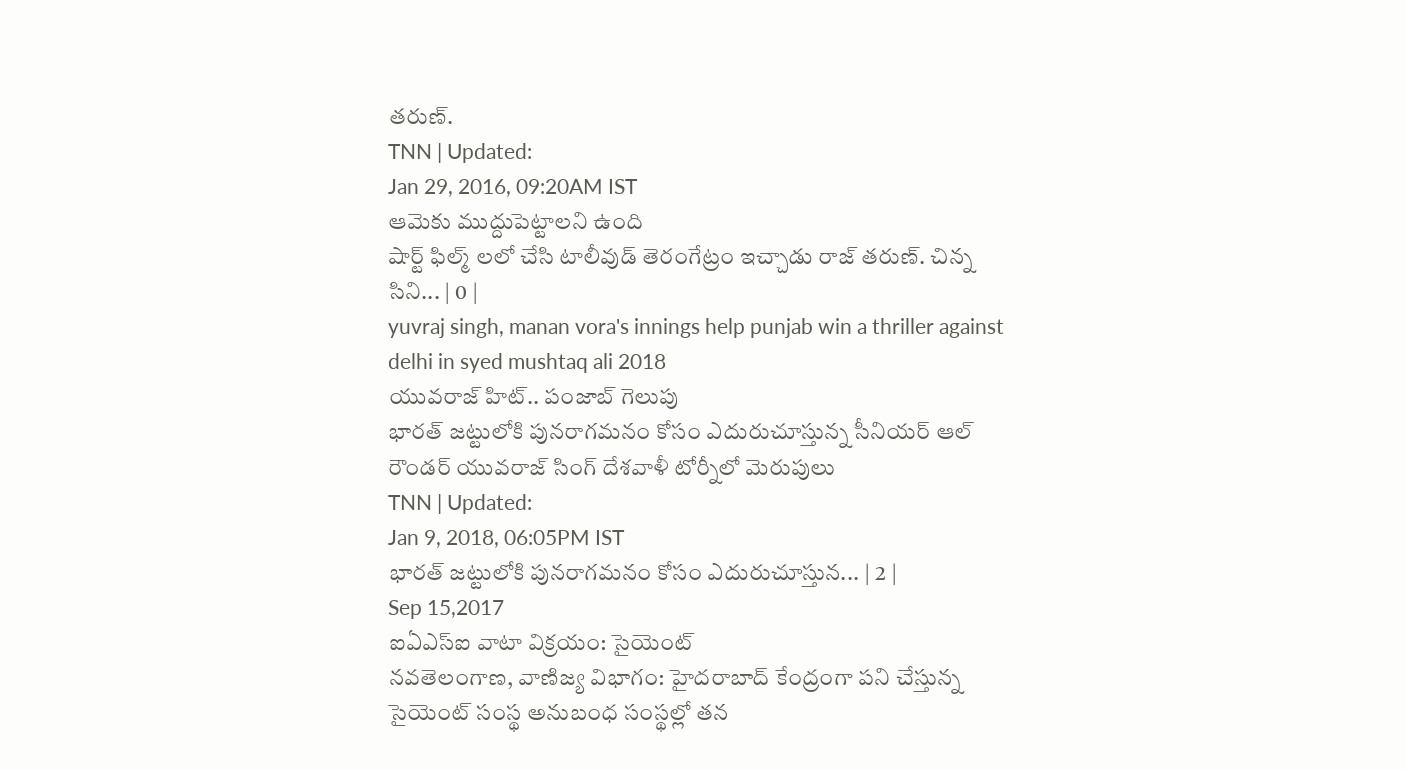తరుణ్.
TNN | Updated:
Jan 29, 2016, 09:20AM IST
ఆమెకు ముద్దుపెట్టాలని ఉంది
షార్ట్ ఫిల్మ్ లలో చేసి టాలీవుడ్ తెరంగేట్రం ఇచ్చాడు రాజ్ తరుణ్. చిన్న సిని... | 0 |
yuvraj singh, manan vora's innings help punjab win a thriller against delhi in syed mushtaq ali 2018
యువరాజ్ హిట్.. పంజాబ్ గెలుపు
భారత్ జట్టులోకి పునరాగమనం కోసం ఎదురుచూస్తున్న సీనియర్ ఆల్ రౌండర్ యువరాజ్ సింగ్ దేశవాళీ టోర్నీలో మెరుపులు
TNN | Updated:
Jan 9, 2018, 06:05PM IST
భారత్ జట్టులోకి పునరాగమనం కోసం ఎదురుచూస్తున... | 2 |
Sep 15,2017
ఐఏఎస్ఐ వాటా విక్రయం: సైయెంట్
నవతెలంగాణ, వాణిజ్య విభాగం: హైదరాబాద్ కేంద్రంగా పని చేస్తున్న సైయెంట్ సంస్థ అనుబంధ సంస్థల్లో తన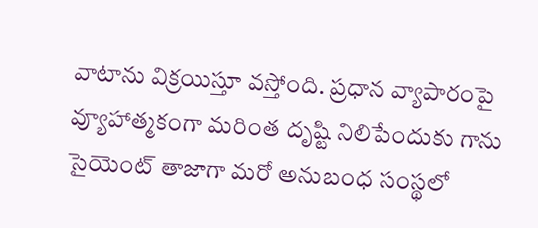వాటాను విక్రయిస్తూ వస్తోంది. ప్రధాన వ్యాపారంపై వ్యూహాత్మకంగా మరింత దృష్టి నిలిపేందుకు గాను సైయెంట్ తాజాగా మరో అనుబంధ సంస్థలో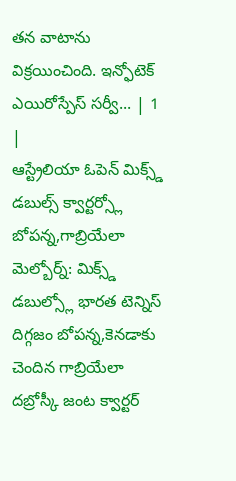తన వాటాను విక్రయించింది. ఇన్ఫోటెక్ ఎయిరోస్పేస్ సర్వీ... | 1 |
ఆస్ట్రేలియా ఓపెన్ మిక్స్డ్
డబుల్స్ క్వార్టర్స్లో బోపన్న,గాబ్రియేలా
మెల్బోర్న్: మిక్స్డ్ డబుల్స్లో భారత టెన్నిస్ దిగ్గజం బోపన్న,కెనడాకు చెందిన గాబ్రియేలా దబ్రోస్కీ జంట క్వార్టర్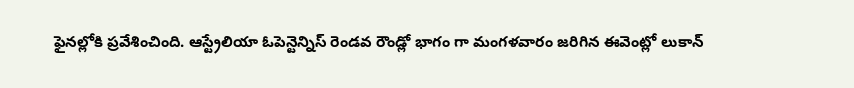ఫైనల్లోకి ప్రవేశించింది. ఆస్ట్రేలియా ఓపెన్టెన్నిస్ రెండవ రౌండ్లో భాగం గా మంగళవారం జరిగిన ఈవెంట్లో లుకాన్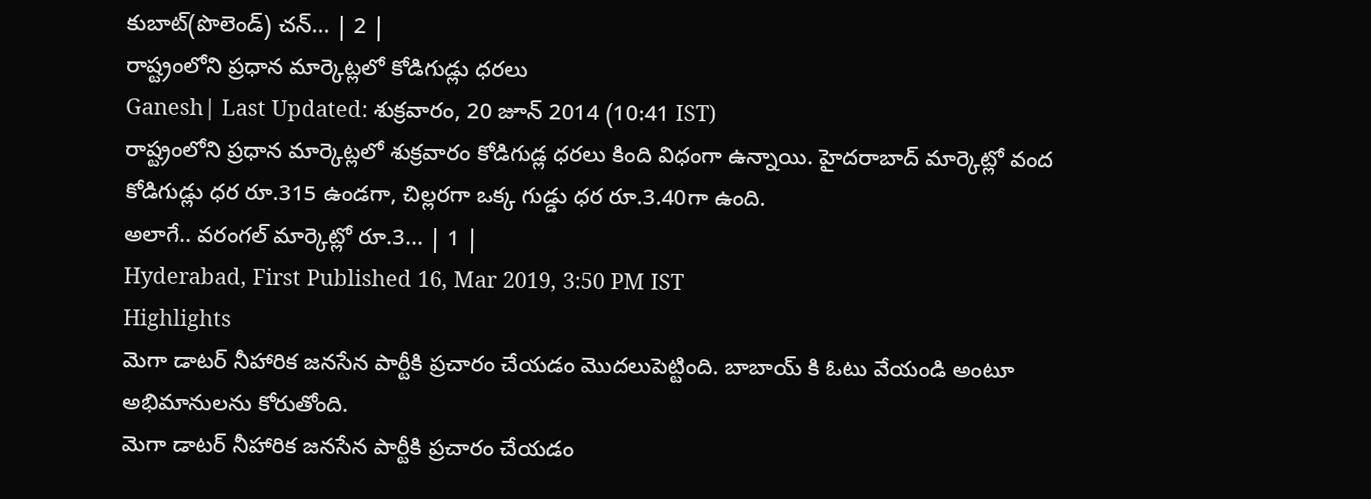కుబాట్(పొలెండ్) చన్... | 2 |
రాష్ట్రంలోని ప్రధాన మార్కెట్లలో కోడిగుడ్లు ధరలు
Ganesh| Last Updated: శుక్రవారం, 20 జూన్ 2014 (10:41 IST)
రాష్ట్రంలోని ప్రధాన మార్కెట్లలో శుక్రవారం కోడిగుడ్ల ధరలు కింది విధంగా ఉన్నాయి. హైదరాబాద్ మార్కెట్లో వంద కోడిగుడ్లు ధర రూ.315 ఉండగా, చిల్లరగా ఒక్క గుడ్డు ధర రూ.3.40గా ఉంది.
అలాగే.. వరంగల్ మార్కెట్లో రూ.3... | 1 |
Hyderabad, First Published 16, Mar 2019, 3:50 PM IST
Highlights
మెగా డాటర్ నీహారిక జనసేన పార్టీకి ప్రచారం చేయడం మొదలుపెట్టింది. బాబాయ్ కి ఓటు వేయండి అంటూ అభిమానులను కోరుతోంది.
మెగా డాటర్ నీహారిక జనసేన పార్టీకి ప్రచారం చేయడం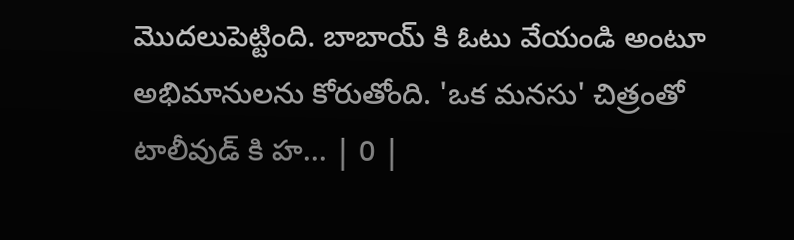మొదలుపెట్టింది. బాబాయ్ కి ఓటు వేయండి అంటూ అభిమానులను కోరుతోంది. 'ఒక మనసు' చిత్రంతో టాలీవుడ్ కి హ... | 0 |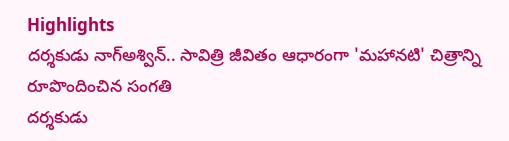Highlights
దర్శకుడు నాగ్అశ్విన్.. సావిత్రి జీవితం ఆధారంగా 'మహానటి' చిత్రాన్ని రూపొందించిన సంగతి
దర్శకుడు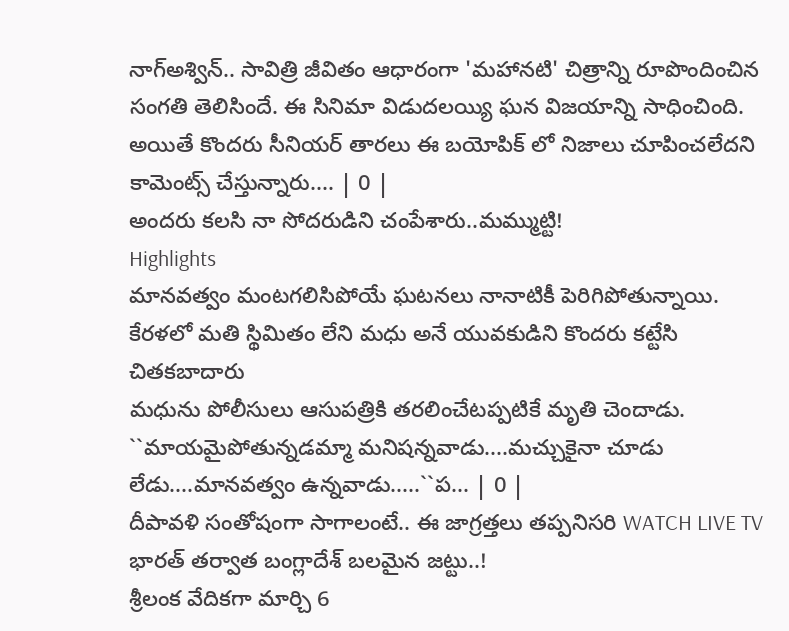నాగ్అశ్విన్.. సావిత్రి జీవితం ఆధారంగా 'మహానటి' చిత్రాన్ని రూపొందించిన సంగతి తెలిసిందే. ఈ సినిమా విడుదలయ్యి ఘన విజయాన్ని సాధించింది. అయితే కొందరు సీనియర్ తారలు ఈ బయోపిక్ లో నిజాలు చూపించలేదని కామెంట్స్ చేస్తున్నారు.... | 0 |
అందరు కలసి నా సోదరుడిని చంపేశారు..మమ్ముట్టి!
Highlights
మానవత్వం మంటగలిసిపోయే ఘటనలు నానాటికీ పెరిగిపోతున్నాయి.
కేరళలో మతి స్థిమితం లేని మధు అనే యువకుడిని కొందరు కట్టేసి చితకబాదారు
మధును పోలీసులు ఆసుపత్రికి తరలించేటప్పటికే మృతి చెందాడు.
``మాయమైపోతున్నడమ్మా మనిషన్నవాడు....మచ్చుకైనా చూడు లేడు....మానవత్వం ఉన్నవాడు.....``ప... | 0 |
దీపావళి సంతోషంగా సాగాలంటే.. ఈ జాగ్రత్తలు తప్పనిసరి WATCH LIVE TV
భారత్ తర్వాత బంగ్లాదేశ్ బలమైన జట్టు..!
శ్రీలంక వేదికగా మార్చి 6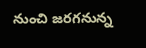నుంచి జరగనున్న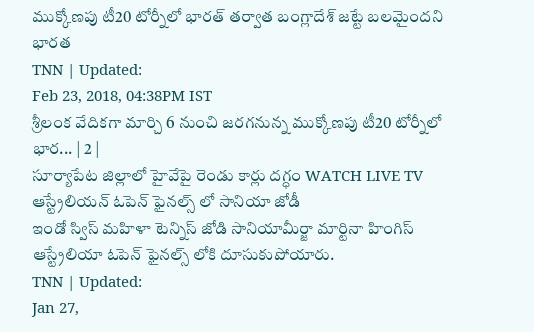ముక్కోణపు టీ20 టోర్నీలో భారత్ తర్వాత బంగ్లాదేశ్ జట్టే బలమైందని భారత
TNN | Updated:
Feb 23, 2018, 04:38PM IST
శ్రీలంక వేదికగా మార్చి 6 నుంచి జరగనున్న ముక్కోణపు టీ20 టోర్నీలో భార... | 2 |
సూర్యాపేట జిల్లాలో హైవేపై రెండు కార్లు దగ్ధం WATCH LIVE TV
ఆస్ట్రేలియన్ ఓపెన్ ఫైనల్స్ లో సానియా జోడీ
ఇండో స్విస్ మహిళా టెన్నిస్ జోడి సానియామీర్జా మార్టినా హింగిస్ ఆస్ట్రేలియా ఓపెన్ ఫైనల్స్ లోకి దూసుకుపోయారు.
TNN | Updated:
Jan 27,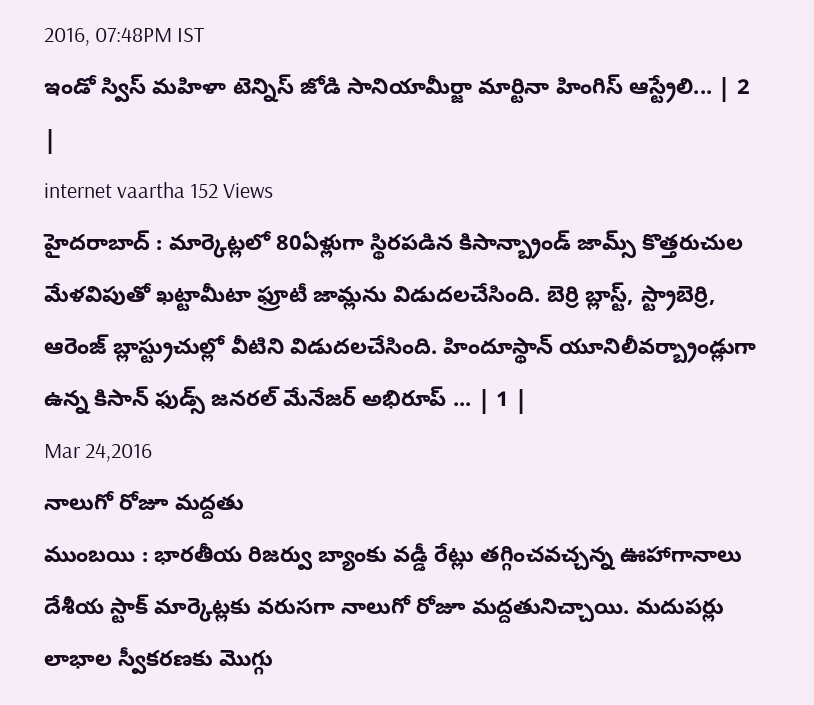2016, 07:48PM IST
ఇండో స్విస్ మహిళా టెన్నిస్ జోడి సానియామీర్జా మార్టినా హింగిస్ ఆస్ట్రేలి... | 2 |
internet vaartha 152 Views
హైదరాబాద్ : మార్కెట్లలో 80ఏళ్లుగా స్థిరపడిన కిసాన్బ్రాండ్ జామ్స్ కొత్తరుచుల మేళవిపుతో ఖట్టామీటా ఫ్రూటీ జామ్లను విడుదలచేసింది. బెర్రి బ్లాస్ట్, స్ట్రాబెర్రి, ఆరెంజ్ బ్లాస్ట్రుచుల్లో వీటిని విడుదలచేసింది. హిందూస్థాన్ యూనిలీవర్బ్రాండ్లుగా ఉన్న కిసాన్ ఫుడ్స్ జనరల్ మేనేజర్ అభిరూప్ ... | 1 |
Mar 24,2016
నాలుగో రోజూ మద్దతు
ముంబయి : భారతీయ రిజర్వు బ్యాంకు వడ్డీ రేట్లు తగ్గించవచ్చన్న ఊహాగానాలు దేశీయ స్టాక్ మార్కెట్లకు వరుసగా నాలుగో రోజూ మద్దతునిచ్చాయి. మదుపర్లు లాభాల స్వీకరణకు మొగ్గు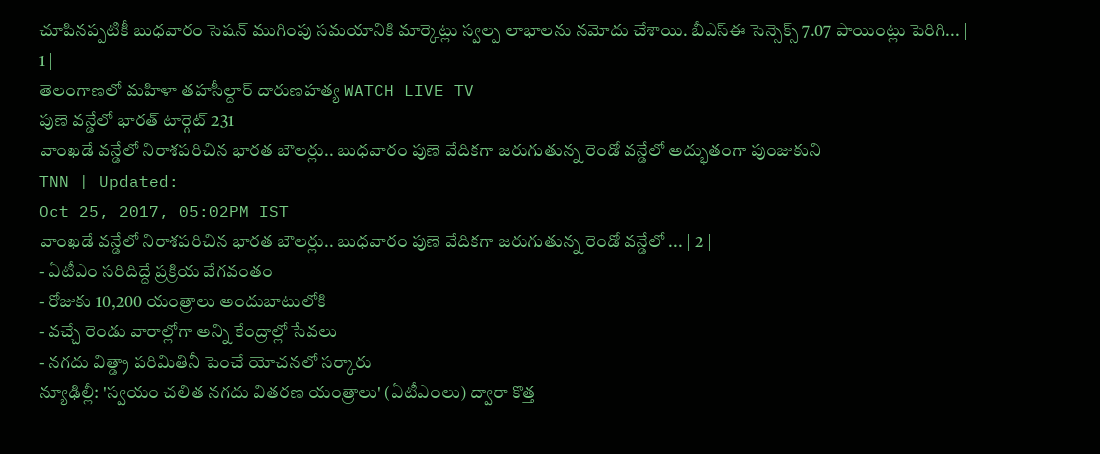చూపినప్పటికీ బుధవారం సెషన్ ముగింపు సమయానికి మార్కెట్లు స్వల్ప లాభాలను నమోదు చేశాయి. బీఎస్ఈ సెన్సెక్స్ 7.07 పాయింట్లు పెరిగి... | 1 |
తెలంగాణలో మహిళా తహసీల్దార్ దారుణహత్య WATCH LIVE TV
పుణె వన్డేలో భారత్ టార్గెట్ 231
వాంఖడే వన్డేలో నిరాశపరిచిన భారత బౌలర్లు.. బుధవారం పుణె వేదికగా జరుగుతున్న రెండో వన్డేలో అద్భుతంగా పుంజుకుని
TNN | Updated:
Oct 25, 2017, 05:02PM IST
వాంఖడే వన్డేలో నిరాశపరిచిన భారత బౌలర్లు.. బుధవారం పుణె వేదికగా జరుగుతున్న రెండో వన్డేలో ... | 2 |
- ఏటీఎం సరిదిద్దే ప్రక్రియ వేగవంతం
- రోజుకు 10,200 యంత్రాలు అందుబాటులోకి
- వచ్చే రెండు వారాల్లోగా అన్ని కేంద్రాల్లో సేవలు
- నగదు విత్డ్రా పరిమితినీ పెంచే యోచనలో సర్కారు
న్యూఢిల్లీ: 'స్వయం చలిత నగదు వితరణ యంత్రాలు' (ఏటీఎంలు) ద్వారా కొత్త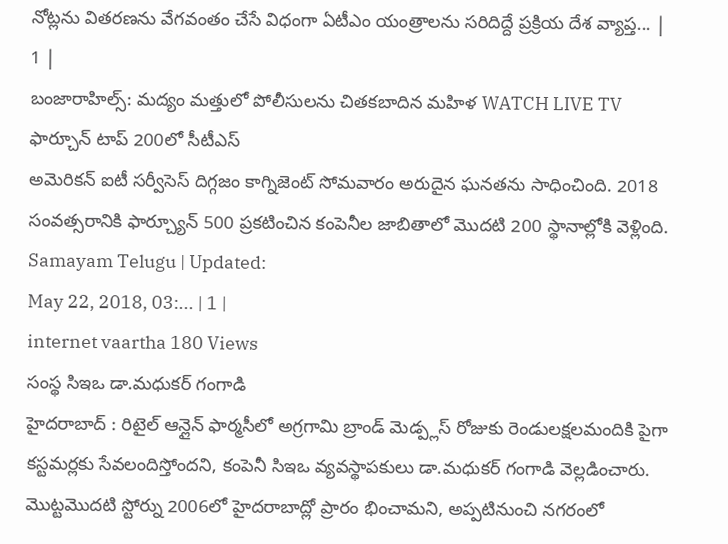నోట్లను వితరణను వేగవంతం చేసే విధంగా ఏటీఎం యంత్రాలను సరిదిద్దే ప్రక్రియ దేశ వ్యాప్త... | 1 |
బంజారాహిల్స్: మద్యం మత్తులో పోలీసులను చితకబాదిన మహిళ WATCH LIVE TV
ఫార్చూన్ టాప్ 200లో సీటీఎస్
అమెరికన్ ఐటీ సర్వీసెస్ దిగ్గజం కాగ్నిజెంట్ సోమవారం అరుదైన ఘనతను సాధించింది. 2018 సంవత్సరానికి ఫార్చ్యూన్ 500 ప్రకటించిన కంపెనీల జాబితాలో మొదటి 200 స్థానాల్లోకి వెళ్లింది.
Samayam Telugu | Updated:
May 22, 2018, 03:... | 1 |
internet vaartha 180 Views
సంస్థ సిఇఒ డా.మధుకర్ గంగాడి
హైదరాబాద్ : రిటైల్ ఆన్లైన్ ఫార్మసీలో అగ్రగామి బ్రాండ్ మెడ్ప్లస్ రోజుకు రెండులక్షలమందికి పైగా కస్టమర్లకు సేవలందిస్తోందని, కంపెనీ సిఇఒ వ్యవస్థాపకులు డా.మధుకర్ గంగాడి వెల్లడించారు. మొట్టమొదటి స్టోర్ను 2006లో హైదరాబాద్లో ప్రారం భించామని, అప్పటినుంచి నగరంలో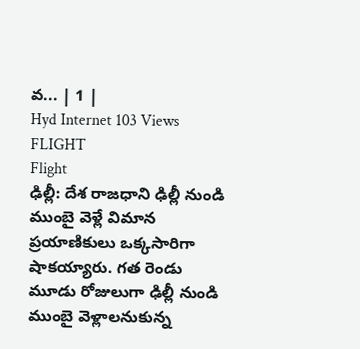వ... | 1 |
Hyd Internet 103 Views FLIGHT
Flight
ఢిల్లీ: దేశ రాజధాని ఢిల్లీ నుండి ముంబై వెళ్లే విమాన ప్రయాణికులు ఒక్కసారిగా షాకయ్యారు. గత రెండు మూడు రోజులుగా ఢిల్లీ నుండి ముంబై వెళ్లాలనుకున్న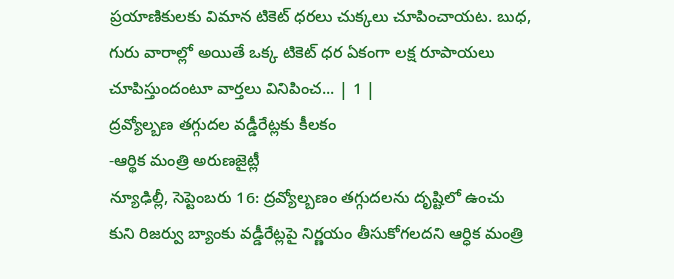ప్రయాణికులకు విమాన టికెట్ ధరలు చుక్కలు చూపించాయట. బుధ, గురు వారాల్లో అయితే ఒక్క టికెట్ ధర ఏకంగా లక్ష రూపాయలు చూపిస్తుందంటూ వార్తలు వినిపించ... | 1 |
ద్రవ్యోల్బణ తగ్గుదల వడ్డీరేట్లకు కీలకం
-ఆర్థిక మంత్రి అరుణజైట్లీ
న్యూఢిల్లీ, సెప్టెంబరు 16: ద్రవ్యోల్బణం తగ్గుదలను దృష్టిలో ఉంచు కుని రిజర్వు బ్యాంకు వడ్డీరేట్లపై నిర్ణయం తీసుకోగలదని ఆర్ధిక మంత్రి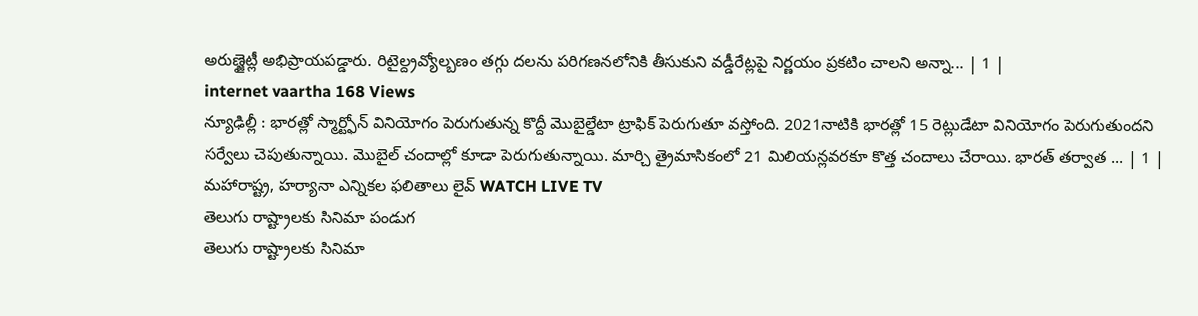అరుణ్జైట్లీ అభిప్రాయపడ్డారు. రిటైల్ద్రవ్యోల్బణం తగ్గు దలను పరిగణనలోనికి తీసుకుని వడ్డీరేట్లపై నిర్ణయం ప్రకటిం చాలని అన్నా... | 1 |
internet vaartha 168 Views
న్యూఢిల్లీ : భారత్లో స్మార్ట్ఫోన్ వినియోగం పెరుగుతున్న కొద్దీ మొబైల్డేటా ట్రాఫిక్ పెరుగుతూ వస్తోంది. 2021నాటికి భారత్లో 15 రెట్లుడేటా వినియోగం పెరుగుతుందని సర్వేలు చెపుతున్నాయి. మొబైల్ చందాల్లో కూడా పెరుగుతున్నాయి. మార్చి త్రైమాసికంలో 21 మిలియన్లవరకూ కొత్త చందాలు చేరాయి. భారత్ తర్వాత ... | 1 |
మహారాష్ట్ర, హర్యానా ఎన్నికల ఫలితాలు లైవ్ WATCH LIVE TV
తెలుగు రాష్ట్రాలకు సినిమా పండుగ
తెలుగు రాష్ట్రాలకు సినిమా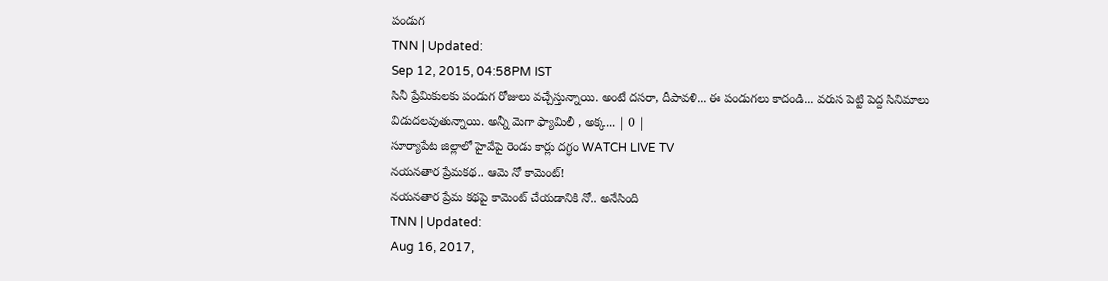పండుగ
TNN | Updated:
Sep 12, 2015, 04:58PM IST
సినీ ప్రేమికులకు పండుగ రోజులు వచ్చేస్తున్నాయి. అంటే దసరా, దీపావళి... ఈ పండుగలు కాదండి... వరుస పెట్టి పెద్ద సినిమాలు విడుదలవుతున్నాయి. అన్నీ మెగా ఫ్యామిలీ , అక్క... | 0 |
సూర్యాపేట జిల్లాలో హైవేపై రెండు కార్లు దగ్ధం WATCH LIVE TV
నయనతార ప్రేమకథ.. ఆమె నో కామెంట్!
నయనతార ప్రేమ కథపై కామెంట్ చేయడానికి నో.. అనేసింది
TNN | Updated:
Aug 16, 2017,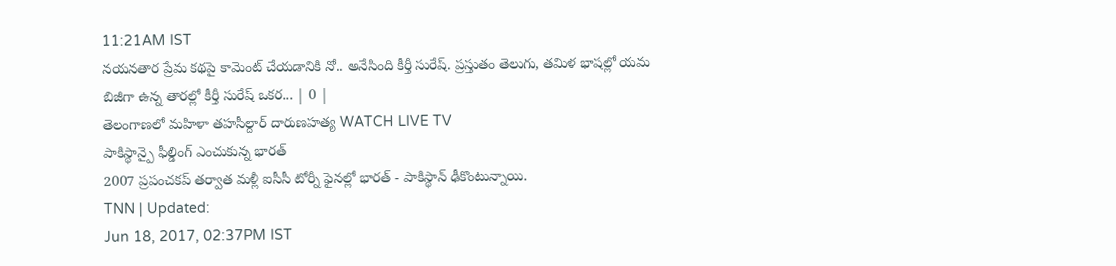11:21AM IST
నయనతార ప్రేమ కథపై కామెంట్ చేయడానికి నో.. అనేసింది కీర్తీ సురేష్. ప్రస్తుతం తెలుగు, తమిళ భాషల్లో యమ బిజీగా ఉన్న తారల్లో కీర్తీ సురేష్ ఒకర... | 0 |
తెలంగాణలో మహిళా తహసీల్దార్ దారుణహత్య WATCH LIVE TV
పాకిస్థాన్పై ఫీల్డింగ్ ఎంచుకున్న భారత్
2007 ప్రపంచకప్ తర్వాత మళ్లీ ఐసీసీ టోర్నీ ఫైనల్లో భారత్ - పాకిస్థాన్ ఢీకొంటున్నాయి.
TNN | Updated:
Jun 18, 2017, 02:37PM IST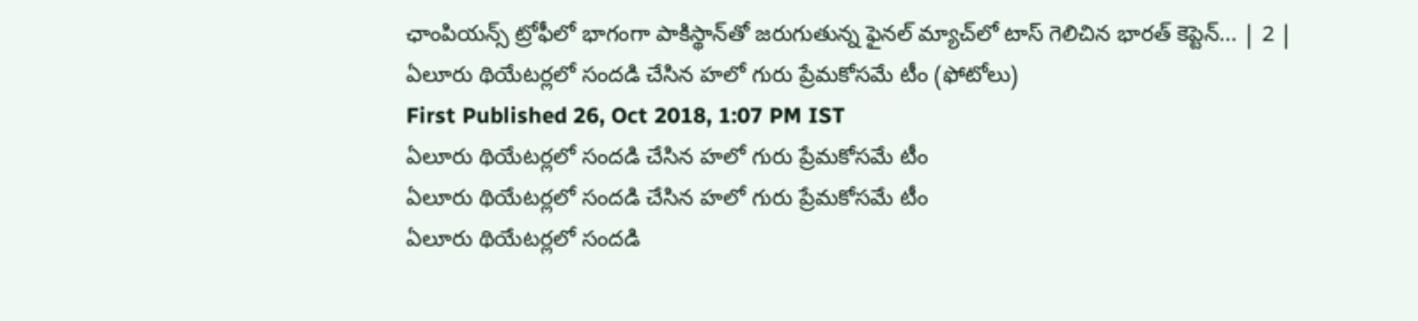ఛాంపియన్స్ ట్రోఫీలో భాగంగా పాకిస్థాన్‌తో జరుగుతున్న ఫైనల్ మ్యాచ్‌లో టాస్ గెలిచిన భారత్ కెప్టెన్... | 2 |
ఏలూరు థియేటర్లలో సందడి చేసిన హలో గురు ప్రేమకోసమే టీం (ఫోటోలు)
First Published 26, Oct 2018, 1:07 PM IST
ఏలూరు థియేటర్లలో సందడి చేసిన హలో గురు ప్రేమకోసమే టీం
ఏలూరు థియేటర్లలో సందడి చేసిన హలో గురు ప్రేమకోసమే టీం
ఏలూరు థియేటర్లలో సందడి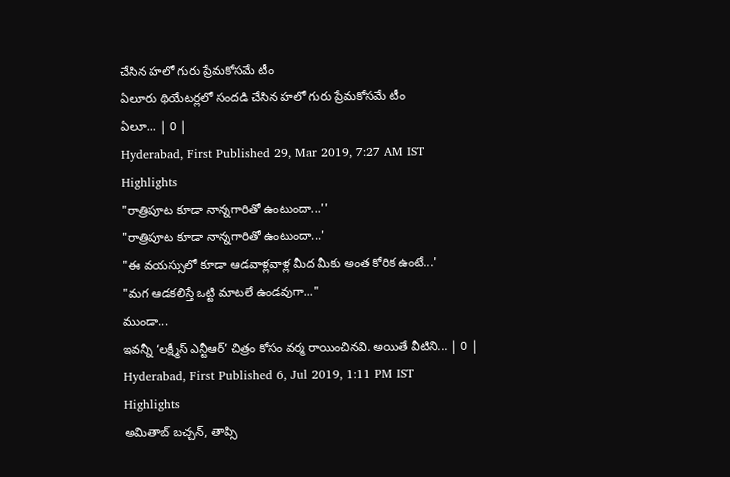చేసిన హలో గురు ప్రేమకోసమే టీం
ఏలూరు థియేటర్లలో సందడి చేసిన హలో గురు ప్రేమకోసమే టీం
ఏలూ... | 0 |
Hyderabad, First Published 29, Mar 2019, 7:27 AM IST
Highlights
"రాత్రిపూట కూడా నాన్నగారితో ఉంటుందా...''
"రాత్రిపూట కూడా నాన్నగారితో ఉంటుందా...'
"ఈ వయస్సులో కూడా ఆడవాళ్లవాళ్ల మీద మీకు అంత కోరిక ఉంటే...'
"మగ ఆడకలిస్తే ఒట్టి మాటలే ఉండవుగా..."
ముండా...
ఇవన్నీ ‘లక్ష్మీస్ ఎన్టీఆర్’ చిత్రం కోసం వర్మ రాయించినవి. అయితే వీటిని... | 0 |
Hyderabad, First Published 6, Jul 2019, 1:11 PM IST
Highlights
అమితాబ్ బచ్చన్, తాప్సి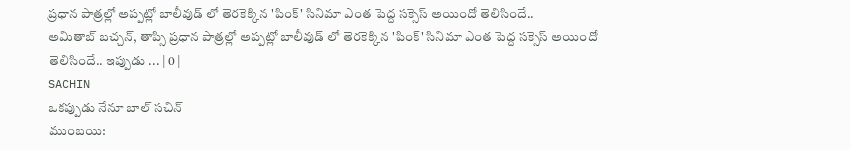ప్రధాన పాత్రల్లో అప్పట్లో బాలీవుడ్ లో తెరకెక్కిన 'పింక్' సినిమా ఎంత పెద్ద సక్సెస్ అయిందో తెలిసిందే..
అమితాబ్ బచ్చన్, తాప్సి ప్రధాన పాత్రల్లో అప్పట్లో బాలీవుడ్ లో తెరకెక్కిన 'పింక్' సినిమా ఎంత పెద్ద సక్సెస్ అయిందో తెలిసిందే.. ఇప్పుడు ... | 0 |
SACHIN
ఒకప్పుడు నేనూ బాల్ సచిన్
ముంబయి: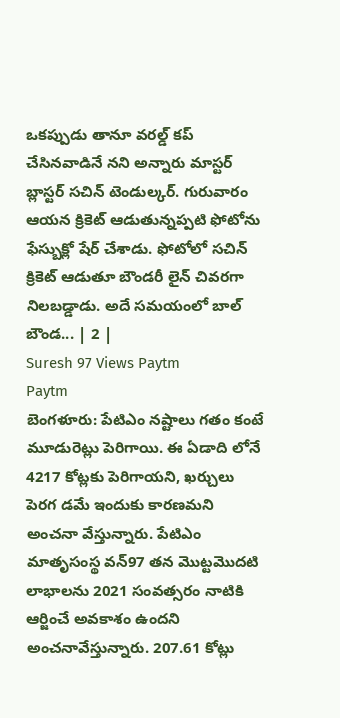ఒకప్పుడు తానూ వరల్డ్ కప్ చేసినవాడినే నని అన్నారు మాస్టర్ బ్లాస్టర్ సచిన్ టెండుల్కర్. గురువారం ఆయన క్రికెట్ ఆడుతున్నప్పటి ఫోటోను ఫేస్బుక్లో షేర్ చేశాడు. ఫోటోలో సచిన్ క్రికెట్ ఆడుతూ బౌండరీ లైన్ చివరగా నిలబడ్డాడు. అదే సమయంలో బాల్ బౌండ... | 2 |
Suresh 97 Views Paytm
Paytm
బెంగళూరు: పేటిఎం నష్టాలు గతం కంటే మూడురెట్లు పెరిగాయి. ఈ ఏడాది లోనే 4217 కోట్లకు పెరిగాయని, ఖర్చులు పెరగ డమే ఇందుకు కారణమని అంచనా వేస్తున్నారు. పేటిఎం మాతృసంస్థ వన్97 తన మొట్టమొదటి లాభాలను 2021 సంవత్సరం నాటికి ఆర్జించే అవకాశం ఉందని అంచనావేస్తున్నారు. 207.61 కోట్లు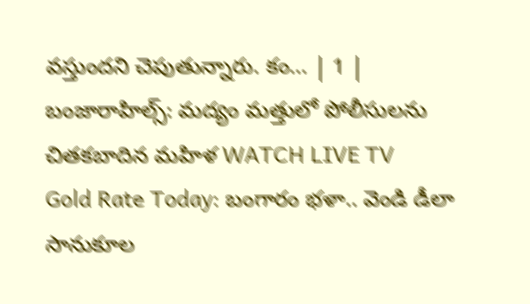వస్తుందని చెపుతున్నారు. కం... | 1 |
బంజారాహిల్స్: మద్యం మత్తులో పోలీసులను చితకబాదిన మహిళ WATCH LIVE TV
Gold Rate Today: బంగారం భళా.. వెండి డీలా
సానుకూల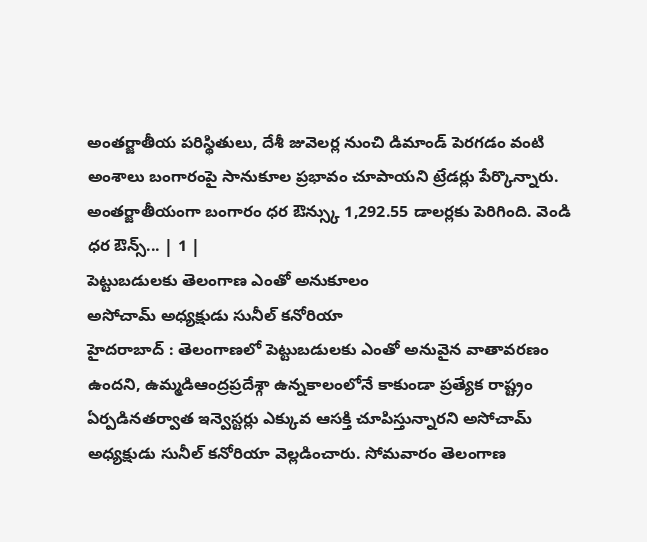అంతర్జాతీయ పరిస్థితులు, దేశీ జువెలర్ల నుంచి డిమాండ్ పెరగడం వంటి అంశాలు బంగారంపై సానుకూల ప్రభావం చూపాయని ట్రేడర్లు పేర్కొన్నారు. అంతర్జాతీయంగా బంగారం ధర ఔన్స్కు 1,292.55 డాలర్లకు పెరిగింది. వెండి ధర ఔన్స్... | 1 |
పెట్టుబడులకు తెలంగాణ ఎంతో అనుకూలం
అసోచామ్ అధ్యక్షుడు సునీల్ కనోరియా
హైదరాబాద్ : తెలంగాణలో పెట్టుబడులకు ఎంతో అనువైన వాతావరణం ఉందని, ఉమ్మడిఆంద్రప్రదేశ్గా ఉన్నకాలంలోనే కాకుండా ప్రత్యేక రాష్ట్రం ఏర్పడినతర్వాత ఇన్వెస్టర్లు ఎక్కువ ఆసక్తి చూపిస్తున్నారని అసోచామ్ అధ్యక్షుడు సునీల్ కనోరియా వెల్లడించారు. సోమవారం తెలంగాణ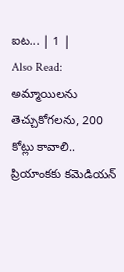ఐట... | 1 |
Also Read: అమ్మాయిలను తెచ్చుకోగలను, 200 కోట్లు కావాలి.. ప్రియాంకకు కమెడియన్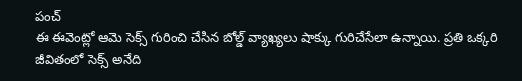పంచ్
ఈ ఈవెంట్లో ఆమె సెక్స్ గురించి చేసిన బోల్డ్ వ్యాఖ్యలు షాక్కు గురిచేసేలా ఉన్నాయి. ప్రతి ఒక్కరి జీవితంలో సెక్స్ అనేది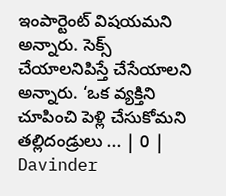ఇంపార్టెంట్ విషయమని అన్నారు. సెక్స్ చేయాలనిపిస్తే చేసేయాలని అన్నారు. ‘ఒక వ్యక్తిని చూపించి పెళ్లి చేసుకోమని తల్లిదండ్రులు ... | 0 |
Davinder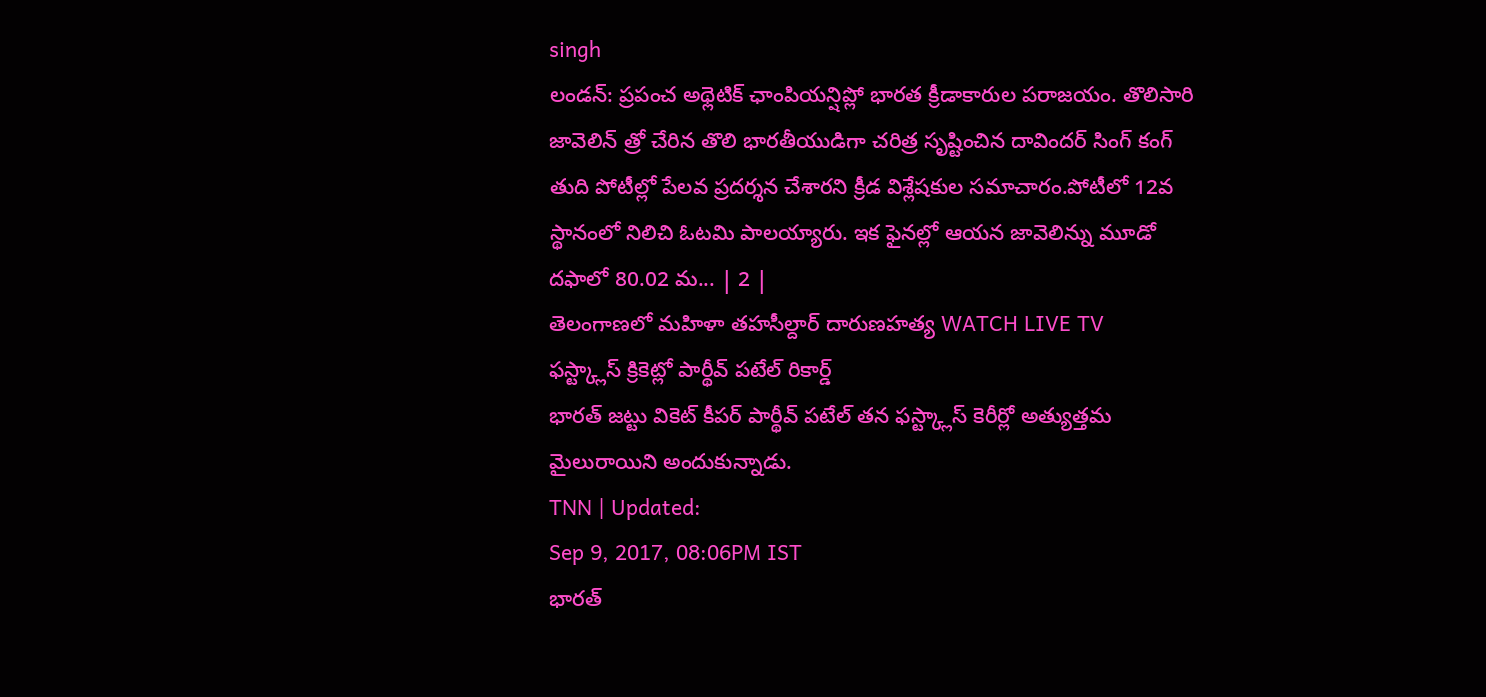singh
లండన్: ప్రపంచ అథ్లెటిక్ ఛాంపియన్షిప్లో భారత క్రీడాకారుల పరాజయం. తొలిసారి జావెలిన్ త్రో చేరిన తొలి భారతీయుడిగా చరిత్ర సృష్టించిన దావిందర్ సింగ్ కంగ్ తుది పోటీల్లో పేలవ ప్రదర్శన చేశారని క్రీడ విశ్లేషకుల సమాచారం.పోటీలో 12వ స్థానంలో నిలిచి ఓటమి పాలయ్యారు. ఇక ఫైనల్లో ఆయన జావెలిన్ను మూడో దఫాలో 80.02 మ... | 2 |
తెలంగాణలో మహిళా తహసీల్దార్ దారుణహత్య WATCH LIVE TV
ఫస్ట్క్లాస్ క్రికెట్లో పార్థీవ్ పటేల్ రికార్డ్
భారత్ జట్టు వికెట్ కీపర్ పార్థీవ్ పటేల్ తన ఫస్ట్క్లాస్ కెరీర్లో అత్యుత్తమ మైలురాయిని అందుకున్నాడు.
TNN | Updated:
Sep 9, 2017, 08:06PM IST
భారత్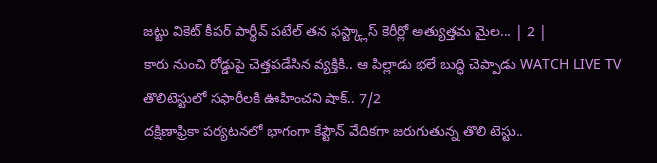జట్టు వికెట్ కీపర్ పార్థీవ్ పటేల్ తన ఫస్ట్క్లాస్ కెరీర్లో అత్యుత్తమ మైల... | 2 |
కారు నుంచి రోడ్డుపై చెత్తపడేసిన వ్యక్తికి.. ఆ పిల్లాడు భలే బుద్ధి చెప్పాడు WATCH LIVE TV
తొలిటెస్టులో సఫారీలకి ఊహించని షాక్.. 7/2
దక్షిణాఫ్రికా పర్యటనలో భాగంగా కేప్టౌన్ వేదికగా జరుగుతున్న తొలి టెస్టు..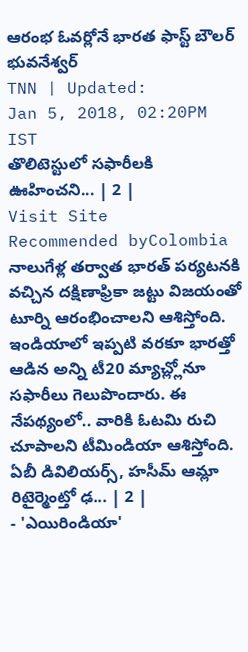ఆరంభ ఓవర్లోనే భారత ఫాస్ట్ బౌలర్ భువనేశ్వర్
TNN | Updated:
Jan 5, 2018, 02:20PM IST
తొలిటెస్టులో సఫారీలకి ఊహించని... | 2 |
Visit Site
Recommended byColombia
నాలుగేళ్ల తర్వాత భారత్ పర్యటనకి వచ్చిన దక్షిణాఫ్రికా జట్టు విజయంతో టూర్ని ఆరంభించాలని ఆశిస్తోంది. ఇండియాలో ఇప్పటి వరకూ భారత్తో ఆడిన అన్ని టీ20 మ్యాచ్ల్లోనూ సఫారీలు గెలుపొందారు. ఈ నేపథ్యంలో.. వారికి ఓటమి రుచి చూపాలని టీమిండియా ఆశిస్తోంది. ఏబీ డివిలియర్స్, హసీమ్ ఆమ్లా రిటైర్మెంట్తో ఢ... | 2 |
- 'ఎయిరిండియా'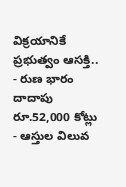విక్రయానికే ప్రభుత్వం ఆసక్తి..
- రుణ భారం దాదాపు రూ.52,000 కోట్లు
- ఆస్తుల విలువ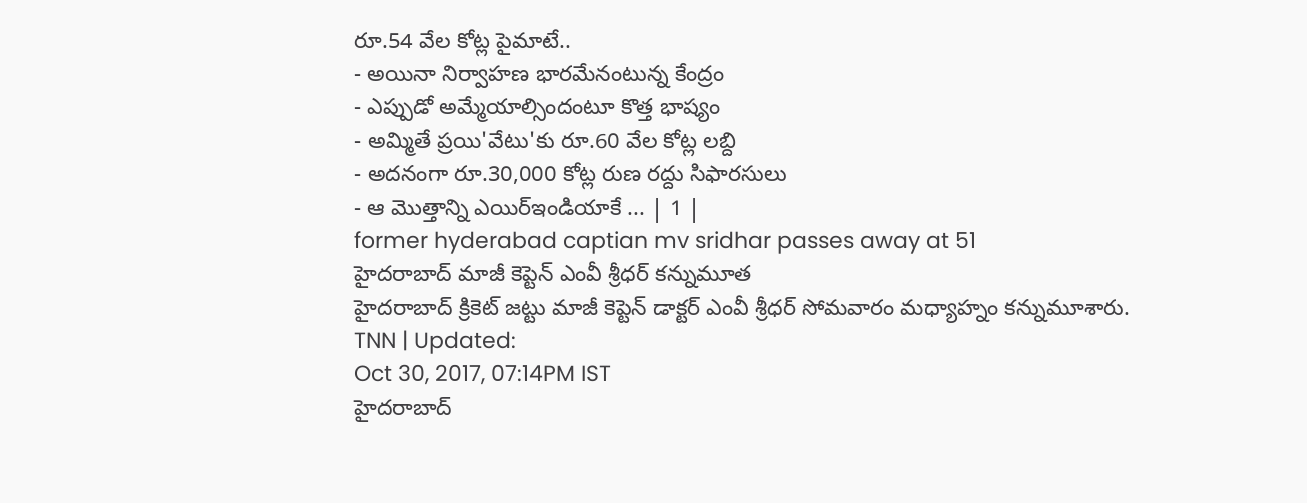రూ.54 వేల కోట్ల పైమాటే..
- అయినా నిర్వాహణ భారమేనంటున్న కేంద్రం
- ఎప్పుడో అమ్మేయాల్సిందంటూ కొత్త భాష్యం
- అమ్మితే ప్రయి'వేటు'కు రూ.60 వేల కోట్ల లబ్ది
- అదనంగా రూ.30,000 కోట్ల రుణ రద్దు సిఫారసులు
- ఆ మొత్తాన్ని ఎయిర్ఇండియాకే ... | 1 |
former hyderabad captian mv sridhar passes away at 51
హైదరాబాద్ మాజీ కెప్టెన్ ఎంవీ శ్రీధర్ కన్నుమూత
హైదరాబాద్ క్రికెట్ జట్టు మాజీ కెప్టెన్ డాక్టర్ ఎంవీ శ్రీధర్ సోమవారం మధ్యాహ్నం కన్నుమూశారు.
TNN | Updated:
Oct 30, 2017, 07:14PM IST
హైదరాబాద్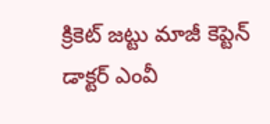క్రికెట్ జట్టు మాజీ కెప్టెన్ డాక్టర్ ఎంవీ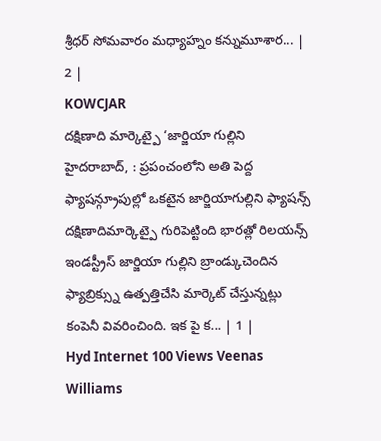శ్రీధర్ సోమవారం మధ్యాహ్నం కన్నుమూశార... | 2 |
KOWCJAR
దక్షిణాది మార్కెట్పై ‘జార్జియా గుల్లిని
హైదరాబాద్, : ప్రపంచంలోని అతి పెద్ద ఫ్యాషన్గ్రూపుల్లో ఒకటైన జార్జియాగుల్లిని ఫ్యాషన్స్ దక్షిణాదిమార్కెట్పై గురిపెట్టింది భారత్లో రిలయన్స్ ఇండస్ట్రీస్ జార్జియా గుల్లిని బ్రాండ్కుచెందిన ఫ్యాబ్రిక్స్ను ఉత్పత్తిచేసి మార్కెట్ చేస్తున్నట్లు కంపెనీ వివరించింది. ఇక పై క... | 1 |
Hyd Internet 100 Views Veenas Williams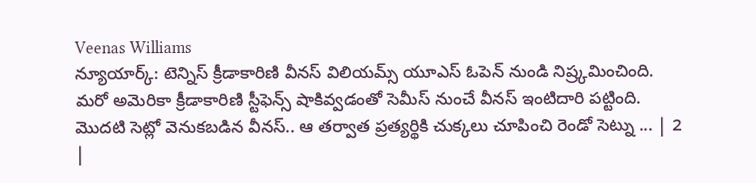Veenas Williams
న్యూయార్క్: టెన్నిస్ క్రీడాకారిణి వీనస్ విలియమ్స్ యూఎస్ ఓపెన్ నుండి నిష్ర్కమించింది. మరో అమెరికా క్రీడాకారిణి స్టీఫెన్స్ షాకివ్వడంతో సెమీస్ నుంచే వీనస్ ఇంటిదారి పట్టింది. మొదటి సెట్లో వెనుకబడిన వీనస్.. ఆ తర్వాత ప్రత్యర్థికి చుక్కలు చూపించి రెండో సెట్ను ... | 2 |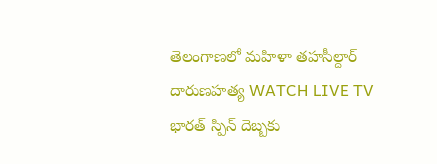తెలంగాణలో మహిళా తహసీల్దార్ దారుణహత్య WATCH LIVE TV
భారత్ స్పిన్ దెబ్బకు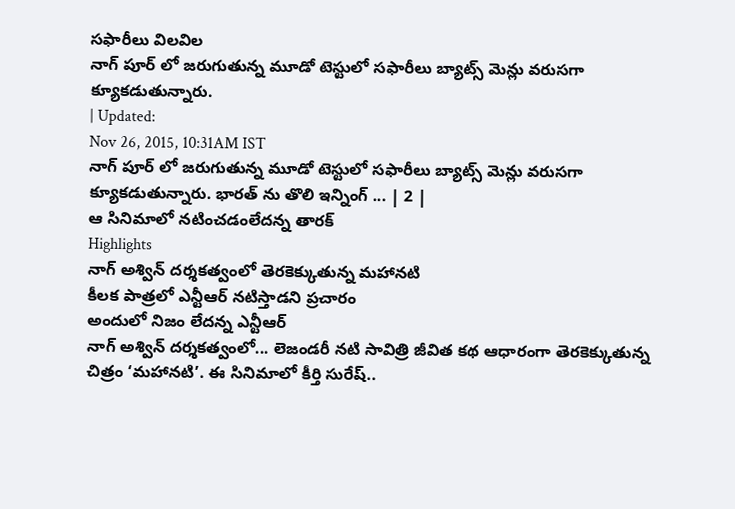సఫారీలు విలవిల
నాగ్ పూర్ లో జరుగుతున్న మూడో టెస్టులో సఫారీలు బ్యాట్స్ మెన్లు వరుసగా క్యూకడుతున్నారు.
| Updated:
Nov 26, 2015, 10:31AM IST
నాగ్ పూర్ లో జరుగుతున్న మూడో టెస్టులో సఫారీలు బ్యాట్స్ మెన్లు వరుసగా క్యూకడుతున్నారు. భారత్ ను తొలి ఇన్నింగ్ ... | 2 |
ఆ సినిమాలో నటించడంలేదన్న తారక్
Highlights
నాగ్ అశ్విన్ దర్శకత్వంలో తెరకెక్కుతున్న మహానటి
కీలక పాత్రలో ఎన్టీఆర్ నటిస్తాడని ప్రచారం
అందులో నిజం లేదన్న ఎన్టీఆర్
నాగ్ అశ్విన్ దర్శకత్వంలో... లెజండరీ నటి సావిత్రి జీవిత కథ ఆధారంగా తెరకెక్కుతున్న చిత్రం ‘మహానటి’. ఈ సినిమాలో కీర్తి సురేష్..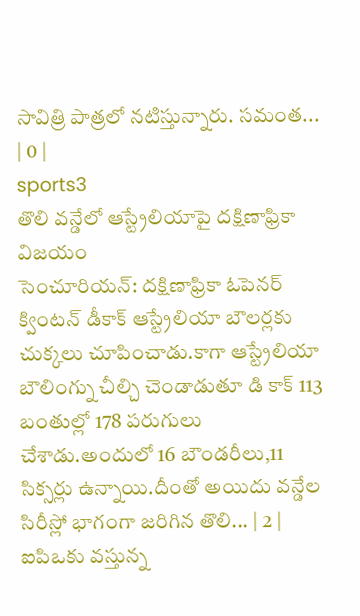సావిత్రి పాత్రలో నటిస్తున్నారు. సమంత... | 0 |
sports3
తొలి వన్డేలో ఆస్ట్రేలియాపై దక్షిణాఫ్రికా విజయం
సెంచూరియన్: దక్షిణాఫ్రికా ఓపెనర్ క్వింటన్ డీకాక్ ఆస్ట్రేలియా బౌలర్లకు చుక్కలు చూపించాడు.కాగా ఆస్ట్రేలియా బౌలింగ్ను చీల్చి చెండాడుతూ డి కాక్ 113 బంతుల్లో 178 పరుగులు చేశాడు.అందులో 16 బౌండరీలు,11 సిక్సర్లు ఉన్నాయి.దీంతో అయిదు వన్డేల సిరీస్లో భాగంగా జరిగిన తొలి... | 2 |
ఐపిఒకు వస్తున్న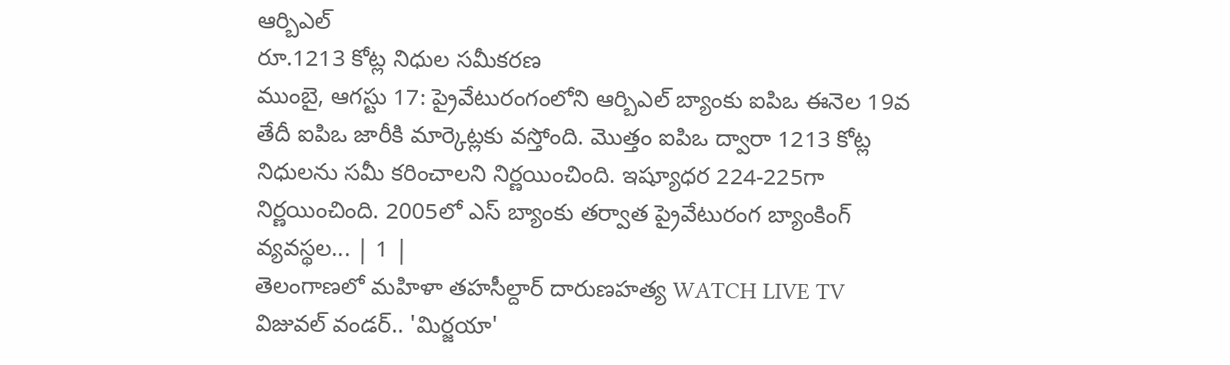ఆర్బిఎల్
రూ.1213 కోట్ల నిధుల సమీకరణ
ముంబై, ఆగస్టు 17: ప్రైవేటురంగంలోని ఆర్బిఎల్ బ్యాంకు ఐపిఒ ఈనెల 19వ తేదీ ఐపిఒ జారీకి మార్కెట్లకు వస్తోంది. మొత్తం ఐపిఒ ద్వారా 1213 కోట్ల నిధులను సమీ కరించాలని నిర్ణయించింది. ఇష్యూధర 224-225గా నిర్ణయించింది. 2005లో ఎస్ బ్యాంకు తర్వాత ప్రైవేటురంగ బ్యాంకింగ్ వ్యవస్థల... | 1 |
తెలంగాణలో మహిళా తహసీల్దార్ దారుణహత్య WATCH LIVE TV
విజువల్ వండర్.. 'మిర్జయా'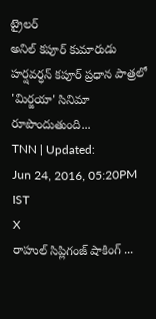ట్రైలర్
అనిల్ కపూర్ కుమారుడు హర్షవర్ధన్ కపూర్ ప్రధాన పాత్రలో 'మిర్జయా' సినిమా రూపొందుతుంది...
TNN | Updated:
Jun 24, 2016, 05:20PM IST
X
రాహుల్ సిప్లిగంజ్ షాకింగ్ ...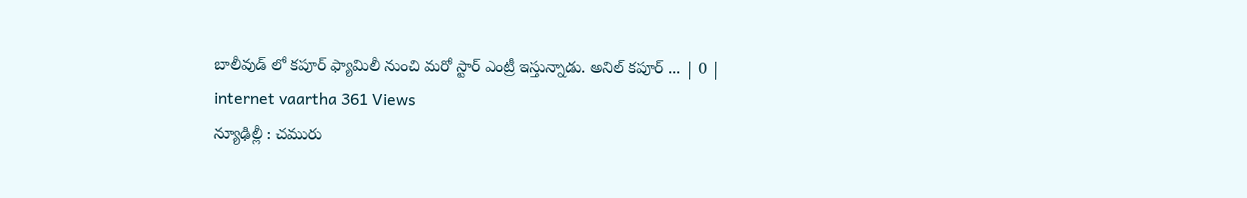బాలీవుడ్ లో కపూర్ ఫ్యామిలీ నుంచి మరో స్టార్ ఎంట్రీ ఇస్తున్నాడు. అనిల్ కపూర్ ... | 0 |
internet vaartha 361 Views
న్యూఢిల్లీ : చమురు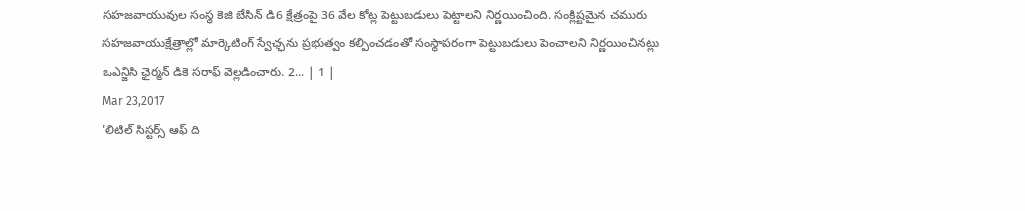సహజవాయువుల సంస్థ కెజి బేసిన్ డి6 క్షేత్రంపై 36 వేల కోట్ల పెట్టుబడులు పెట్టాలని నిర్ణయించింది. సంక్లిష్టమైన చమురు సహజవాయుక్షేత్రాల్లో మార్కెటింగ్ స్వేఛ్ఛను ప్రభుత్వం కల్పించడంతో సంస్థాపరంగా పెట్టుబడులు పెంచాలని నిర్ణయించినట్లు ఒఎన్జిసి ఛైర్మన్ డికె సరాఫ్ వెల్లడించారు. 2... | 1 |
Mar 23,2017
'లిటిల్ సిస్టర్స్ ఆఫ్ ది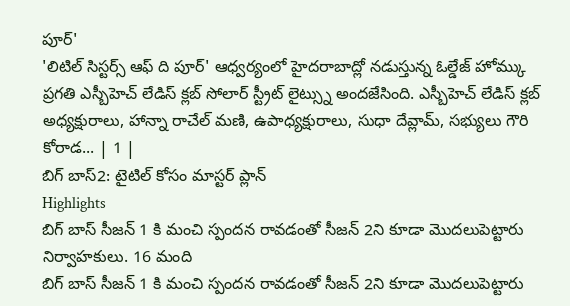పూర్'
'లిటిల్ సిస్టర్స్ ఆఫ్ ది పూర్' ఆధ్వర్యంలో హైదరాబాద్లో నడుస్తున్న ఓల్డేజ్ హోమ్కు ప్రగతి ఎస్బీహెచ్ లేడిస్ క్లబ్ సోలార్ స్ట్రీట్ లైట్స్ను అందజేసింది. ఎస్బీహెచ్ లేడిస్ క్లబ్ అధ్యక్షురాలు, హాన్నా రాచేల్ మణి, ఉపాధ్యక్షురాలు, సుధా దేవ్లామ్, సభ్యులు గౌరి కోరాడ... | 1 |
బిగ్ బాస్2: టైటిల్ కోసం మాస్టర్ ప్లాన్
Highlights
బిగ్ బాస్ సీజన్ 1 కి మంచి స్పందన రావడంతో సీజన్ 2ని కూడా మొదలుపెట్టారు నిర్వాహకులు. 16 మంది
బిగ్ బాస్ సీజన్ 1 కి మంచి స్పందన రావడంతో సీజన్ 2ని కూడా మొదలుపెట్టారు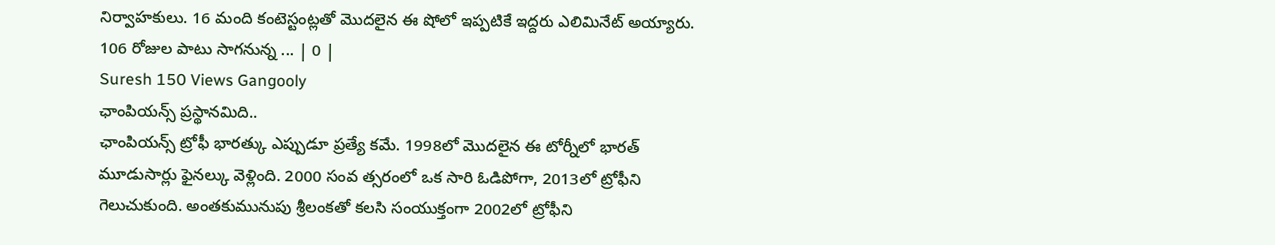నిర్వాహకులు. 16 మంది కంటెస్టంట్లతో మొదలైన ఈ షోలో ఇప్పటికే ఇద్దరు ఎలిమినేట్ అయ్యారు. 106 రోజుల పాటు సాగనున్న ... | 0 |
Suresh 150 Views Gangooly
ఛాంపియన్స్ ప్రస్థానమిది..
ఛాంపియన్స్ ట్రోఫీ భారత్కు ఎప్పుడూ ప్రత్యే కమే. 1998లో మొదలైన ఈ టోర్నీలో భారత్ మూడుసార్లు ఫైనల్కు వెళ్లింది. 2000 సంవ త్సరంలో ఒక సారి ఓడిపోగా, 2013లో ట్రోఫీని గెలుచుకుంది. అంతకుమునుపు శ్రీలంకతో కలసి సంయుక్తంగా 2002లో ట్రోఫీని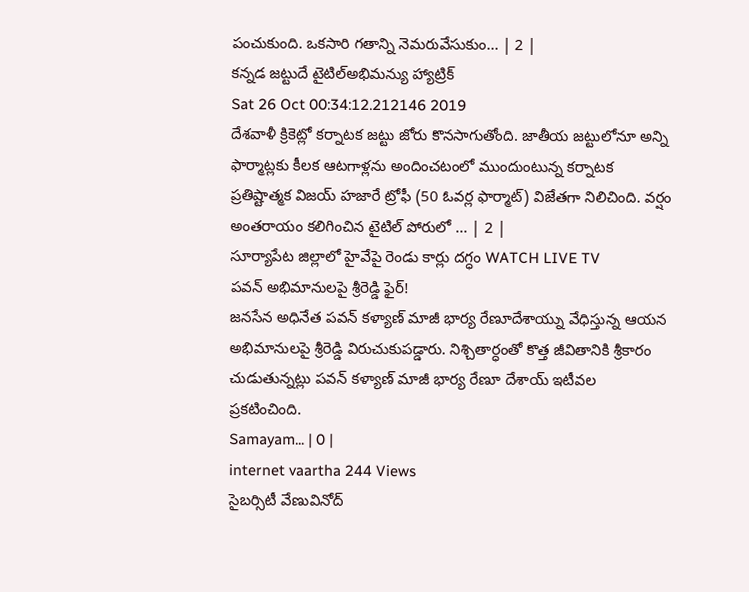పంచుకుంది. ఒకసారి గతాన్ని నెమరువేసుకుం... | 2 |
కన్నడ జట్టుదే టైటిల్అభిమన్యు హ్యాట్రిక్
Sat 26 Oct 00:34:12.212146 2019
దేశవాళీ క్రికెట్లో కర్నాటక జట్టు జోరు కొనసాగుతోంది. జాతీయ జట్టులోనూ అన్ని ఫార్మాట్లకు కీలక ఆటగాళ్లను అందించటంలో ముందుంటున్న కర్నాటక ప్రతిష్టాత్మక విజయ్ హజారే ట్రోఫీ (50 ఓవర్ల ఫార్మాట్) విజేతగా నిలిచింది. వర్షం అంతరాయం కలిగించిన టైటిల్ పోరులో ... | 2 |
సూర్యాపేట జిల్లాలో హైవేపై రెండు కార్లు దగ్ధం WATCH LIVE TV
పవన్ అభిమానులపై శ్రీరెడ్డి ఫైర్!
జనసేన అధినేత పవన్ కళ్యాణ్ మాజీ భార్య రేణూదేశాయ్ను వేధిస్తున్న ఆయన అభిమానులపై శ్రీరెడ్డి విరుచుకుపడ్డారు. నిశ్చితార్ధంతో కొత్త జీవితానికి శ్రీకారం చుడుతున్నట్లు పవన్ కళ్యాణ్ మాజీ భార్య రేణూ దేశాయ్ ఇటీవల ప్రకటించింది.
Samayam... | 0 |
internet vaartha 244 Views
సైబర్సిటీ వేణువినోద్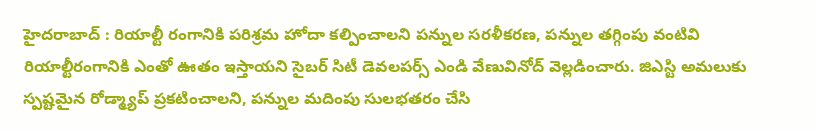హైదరాబాద్ : రియాల్టీ రంగానికి పరిశ్రమ హోదా కల్పించాలని పన్నుల సరళీకరణ, పన్నుల తగ్గింపు వంటివి రియాల్టీరంగానికి ఎంతో ఊతం ఇస్తాయని సైబర్ సిటీ డెవలపర్స్ ఎండి వేణువినోద్ వెల్లడించారు. జిఎస్టి అమలుకు స్పష్టమైన రోడ్మ్యాప్ ప్రకటించాలని, పన్నుల మదింపు సులభతరం చేసి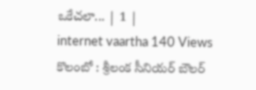ఒకేచలా... | 1 |
internet vaartha 140 Views
కొలంబో : శ్రీలంక సీనియర్ బౌలర్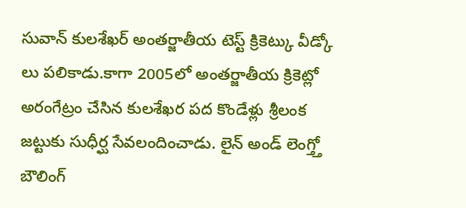సువాన్ కులశేఖర్ అంతర్జాతీయ టెస్ట్ క్రికెట్కు వీడ్కో లు పలికాడు.కాగా 2005లో అంతర్జాతీయ క్రికెట్లో అరంగేట్రం చేసిన కులశేఖర పద కొండేళ్లు శ్రీలంక జట్టుకు సుధీర్ఘ సేవలందించాడు. లైన్ అండ్ లెంగ్త్తో బౌలింగ్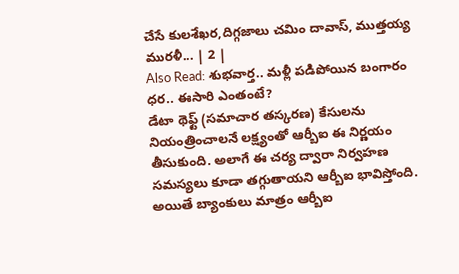చేసే కులశేఖర,దిగ్గజాలు చమిం దావాస్, ముత్తయ్య మురళీ... | 2 |
Also Read: శుభవార్త.. మళ్లీ పడిపోయిన బంగారం ధర.. ఈసారి ఎంతంటే?
డేటా థెఫ్ట్ (సమాచార తస్కరణ) కేసులను నియంత్రించాలనే లక్ష్యంతో ఆర్బీఐ ఈ నిర్ణయం తీసుకుంది. అలాగే ఈ చర్య ద్వారా నిర్వహణ సమస్యలు కూడా తగ్గుతాయని ఆర్బీఐ భావిస్తోంది. అయితే బ్యాంకులు మాత్రం ఆర్బీఐ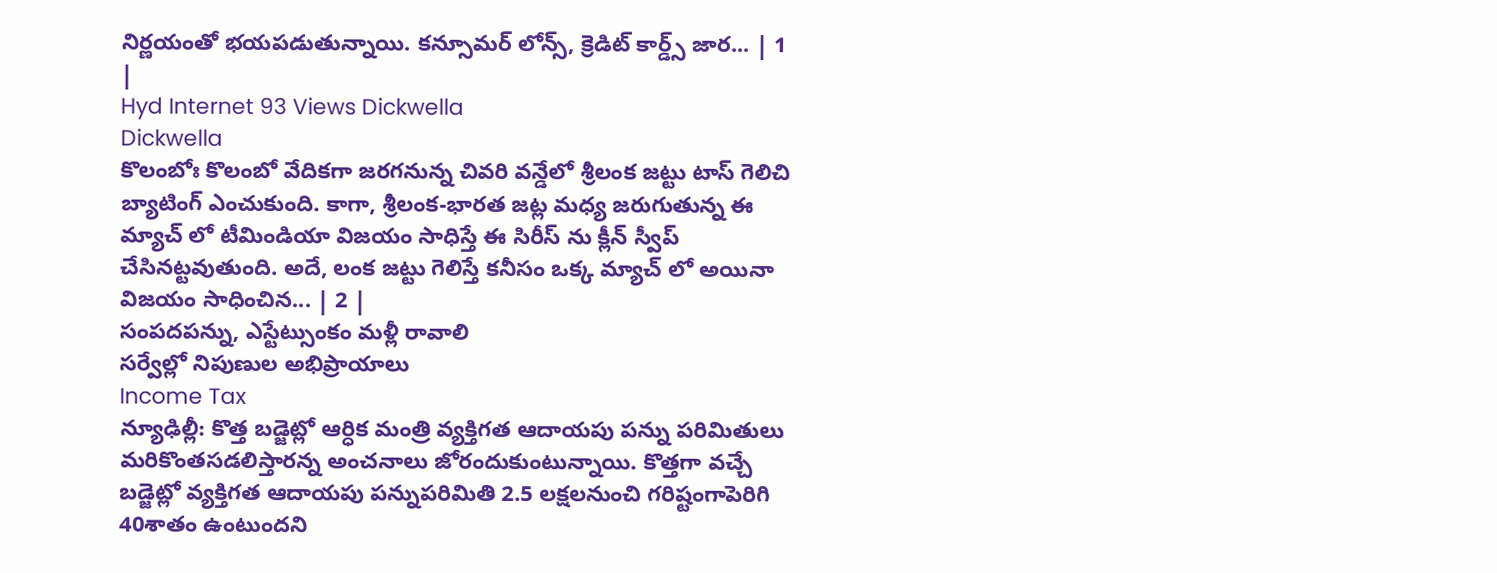నిర్ణయంతో భయపడుతున్నాయి. కన్సూమర్ లోన్స్, క్రెడిట్ కార్డ్స్ జార... | 1 |
Hyd Internet 93 Views Dickwella
Dickwella
కొలంబోః కొలంబో వేదికగా జరగనున్న చివరి వన్డేలో శ్రీలంక జట్టు టాస్ గెలిచి బ్యాటింగ్ ఎంచుకుంది. కాగా, శ్రీలంక-భారత జట్ల మధ్య జరుగుతున్న ఈ మ్యాచ్ లో టీమిండియా విజయం సాధిస్తే ఈ సిరీస్ ను క్లీన్ స్వీప్ చేసినట్టవుతుంది. అదే, లంక జట్టు గెలిస్తే కనీసం ఒక్క మ్యాచ్ లో అయినా విజయం సాధించిన... | 2 |
సంపదపన్ను, ఎస్టేట్సుంకం మళ్లీ రావాలి
సర్వేల్లో నిపుణుల అభిప్రాయాలు
Income Tax
న్యూఢిల్లీ: కొత్త బడ్జెట్లో ఆర్ధిక మంత్రి వ్యక్తిగత ఆదాయపు పన్ను పరిమితులు మరికొంతసడలిస్తారన్న అంచనాలు జోరందుకుంటున్నాయి. కొత్తగా వచ్చే బడ్జెట్లో వ్యక్తిగత ఆదాయపు పన్నుపరిమితి 2.5 లక్షలనుంచి గరిష్టంగాపెరిగి 40శాతం ఉంటుందని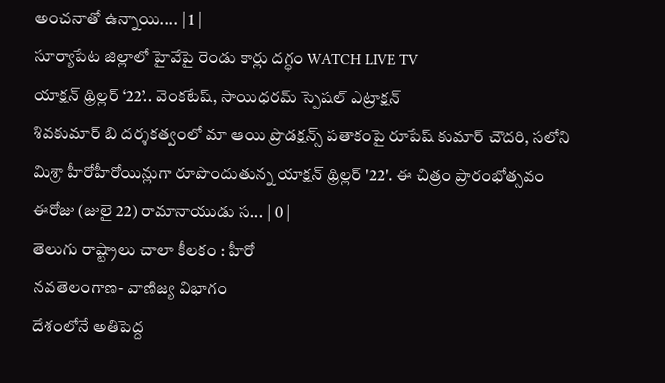అంచనాతో ఉన్నాయి.... | 1 |
సూర్యాపేట జిల్లాలో హైవేపై రెండు కార్లు దగ్ధం WATCH LIVE TV
యాక్షన్ థ్రిల్లర్ ‘22’.. వెంకటేష్, సాయిధరమ్ స్పెషల్ ఎట్రాక్షన్
శివకుమార్ బి దర్శకత్వంలో మా ఆయి ప్రొడక్షన్స్ పతాకంపై రూపేష్ కుమార్ చౌదరి, సలోని మిశ్రా హీరోహీరోయిన్లుగా రూపొందుతున్న యాక్షన్ థ్రిల్లర్ '22'. ఈ చిత్రం ప్రారంభోత్సవం ఈరోజు (జులై 22) రామానాయుడు స... | 0 |
తెలుగు రాష్ట్రాలు చాలా కీలకం : హీరో
నవతెలంగాణ- వాణిజ్య విభాగం
దేశంలోనే అతిపెద్ద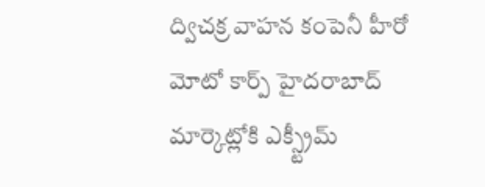ద్విచక్ర వాహన కంపెనీ హీరో మోటో కార్ప్ హైదరాబాద్ మార్కెట్లోకి ఎక్స్ట్రీమ్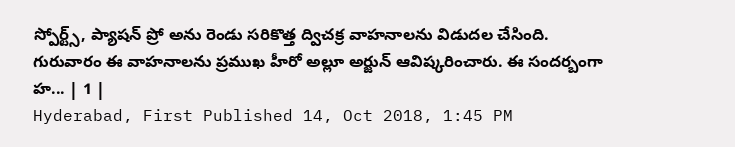స్పోర్ట్స్, ప్యాషన్ ప్రో అను రెండు సరికొత్త ద్విచక్ర వాహనాలను విడుదల చేసింది. గురువారం ఈ వాహనాలను ప్రముఖ హీరో అల్లూ అర్జున్ ఆవిష్కరించారు. ఈ సందర్బంగా హ... | 1 |
Hyderabad, First Published 14, Oct 2018, 1:45 PM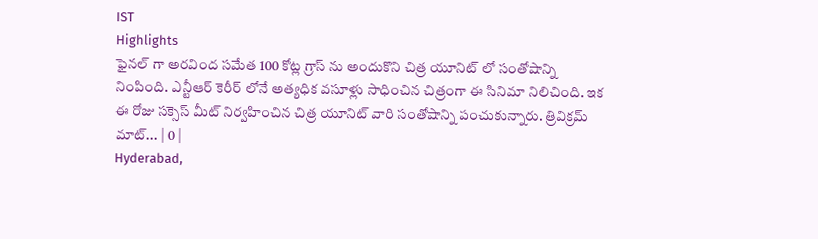IST
Highlights
ఫైనల్ గా అరవింద సమేత 100 కోట్ల గ్రాస్ ను అందుకొని చిత్ర యూనిట్ లో సంతోషాన్ని నింపింది. ఎన్టీఆర్ కెరీర్ లోనే అత్యధిక వసూళ్లు సాధించిన చిత్రంగా ఈ సినిమా నిలిచింది. ఇక ఈ రోజు సక్సెస్ మీట్ నిర్వహించిన చిత్ర యూనిట్ వారి సంతోషాన్ని పంచుకున్నారు. త్రివిక్రమ్ మాట్... | 0 |
Hyderabad,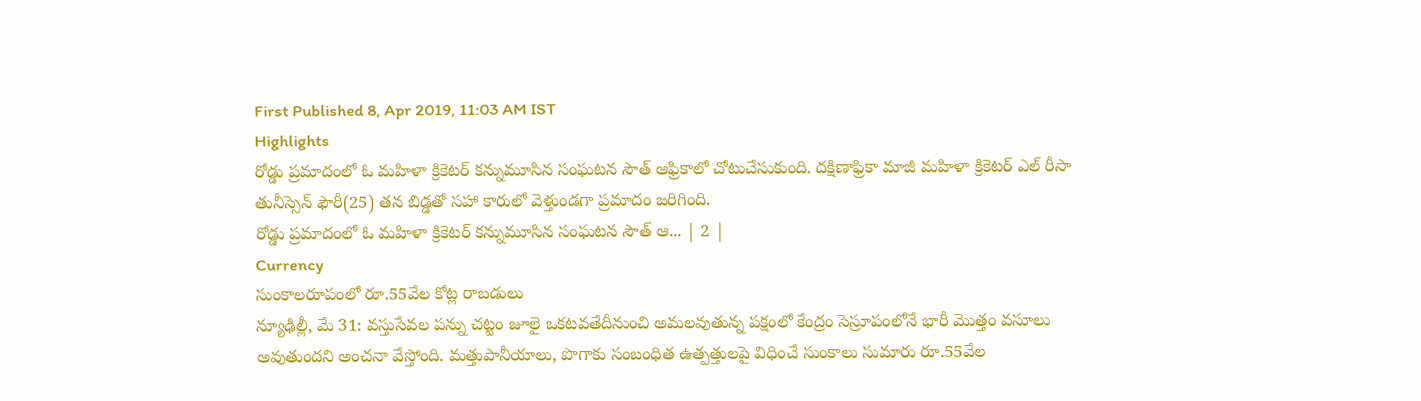First Published 8, Apr 2019, 11:03 AM IST
Highlights
రోడ్డు ప్రమాదంలో ఓ మహిళా క్రికెటర్ కన్నుమూసిన సంఘటన సౌత్ ఆఫ్రికాలో చోటుచేసుకుంది. దక్షిణాఫ్రికా మాజీ మహిళా క్రికెటర్ ఎల్ రీసా తునీస్సెన్ ఫౌరీ(25) తన బిడ్డతో సహా కారులో వెళ్తుండగా ప్రమాదం జరిగింది.
రోడ్డు ప్రమాదంలో ఓ మహిళా క్రికెటర్ కన్నుమూసిన సంఘటన సౌత్ ఆ... | 2 |
Currency
సుంకాలరూపంలో రూ.55వేల కోట్ల రాబడులు
న్యూఢిల్లీ, మే 31: వస్తుసేవల పన్ను చట్టం జూలై ఒకటవతేదీనుంచి అమలవుతున్న పక్షంలో కేంద్రం సెస్రూపంలోనే భారీ మొత్తం వసూలు అవుతుందని అంచనా వేస్తోంది. మత్తుపానీయాలు, పొగాకు సంబంధిత ఉత్పత్తులపై విధించే సుంకాలు సుమారు రూ.55వేల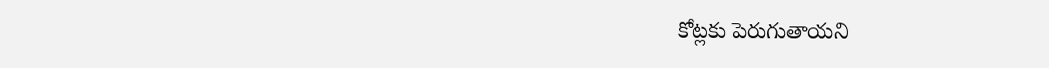కోట్లకు పెరుగుతాయని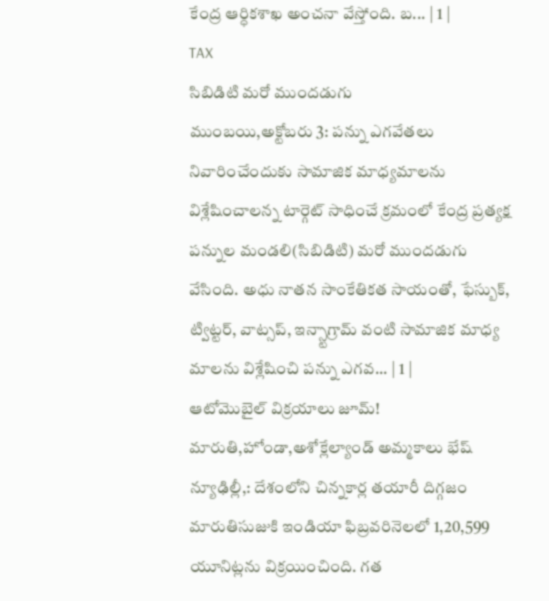కేంద్ర ఆర్ధికశాఖ అంచనా వేస్తోంది. బ... | 1 |
TAX
సిబిడిటి మరో ముందడుగు
ముంబయి,అక్టోబరు 3: పన్ను ఎగవేతలు నివారించేందుకు సామాజిక మాధ్యమాలను విశ్లేషించాలన్న టార్గెట్ సాధించే క్రమంలో కేంద్ర ప్రత్యక్ష పన్నుల మండలి(సిబిడిటి) మరో ముందడుగు వేసింది. అధు నాతన సాంకేతికత సాయంతో, ఫేస్బుక్, ట్విట్టర్, వాట్సప్, ఇన్స్టాగ్రామ్ వంటి సామాజిక మాధ్య మాలను విశ్లేషించి పన్ను ఎగవ... | 1 |
ఆటోమొబైల్ విక్రయాలు జూమ్!
మారుతి,హోండా,అశోక్లేల్యాండ్ అమ్మకాలు భేష్
న్యూఢిల్లీ,: దేశంలోని చిన్నకార్ల తయారీ దిగ్గజం మారుతిసుజుకి ఇండియా ఫిబ్రవరినెలలో 1,20,599 యూనిట్లను విక్రయించింది. గత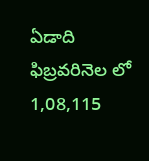ఏడాది ఫిబ్రవరినెల లో 1,08,115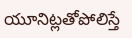యూనిట్లతోపోలిస్తే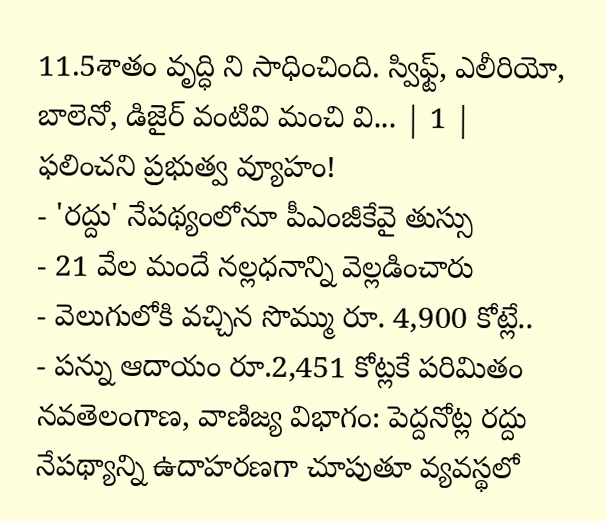11.5శాతం వృద్ధి ని సాధించింది. స్విఫ్ట్, ఎలీరియో, బాలెనో, డిజైర్ వంటివి మంచి వి... | 1 |
ఫలించని ప్రభుత్వ వ్యూహం!
- 'రద్దు' నేపథ్యంలోనూ పీఎంజీకేవై తుస్సు
- 21 వేల మందే నల్లధనాన్ని వెల్లడించారు
- వెలుగులోకి వచ్చిన సొమ్ము రూ. 4,900 కోట్లే..
- పన్ను ఆదాయం రూ.2,451 కోట్లకే పరిమితం
నవతెలంగాణ, వాణిజ్య విభాగం: పెద్దనోట్ల రద్దు నేపథ్యాన్ని ఉదాహరణగా చూపుతూ వ్యవస్థలో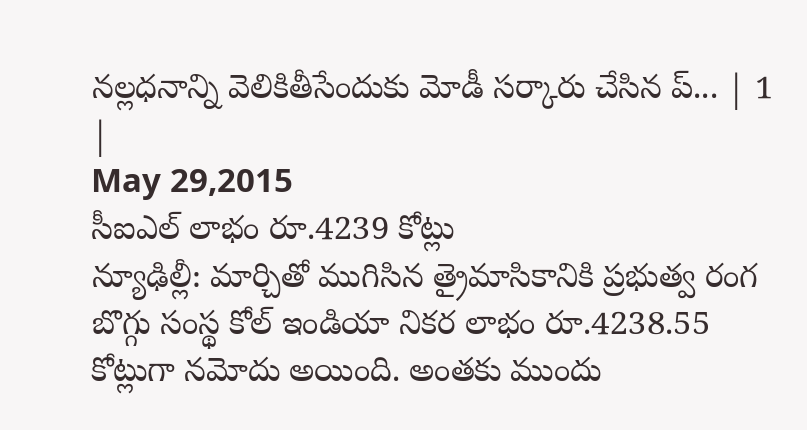నల్లధనాన్ని వెలికితీసేందుకు మోడీ సర్కారు చేసిన ప్... | 1 |
May 29,2015
సీఐఎల్ లాభం రూ.4239 కోట్లు
న్యూఢిల్లీ: మార్చితో ముగిసిన త్రైమాసికానికి ప్రభుత్వ రంగ బొగ్గు సంస్థ కోల్ ఇండియా నికర లాభం రూ.4238.55 కోట్లుగా నమోదు అయింది. అంతకు ముందు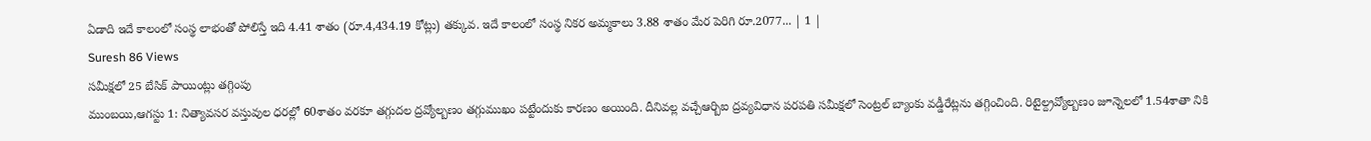ఏడాది ఇదే కాలంలో సంస్థ లాభంతో పోలిస్తే ఇది 4.41 శాతం (రూ.4,434.19 కోట్లు) తక్కువ. ఇదే కాలంలో సంస్థ నికర అమ్మకాలు 3.88 శాతం మేర పెరిగి రూ.2077... | 1 |
Suresh 86 Views
సమీక్షలో 25 బేసిక్ పాయింట్లు తగ్గింపు
ముంబయి,ఆగస్టు 1: నిత్యావసర వస్తువుల ధరల్లో 60శాతం వరకూ తగ్గుదల ద్రవ్యోల్బణం తగ్గుముఖం పట్టేందుకు కారణం అయింది. దీనివల్ల వచ్చేఆర్బిఐ ద్రవ్యవిధాన పరపతి సమీక్షలో సెంట్రల్ బ్యాంకు వడ్డీరేట్లను తగ్గించింది. రిటైల్ద్రవ్యోల్బణం జూన్నెలలో 1.54శాతా నికి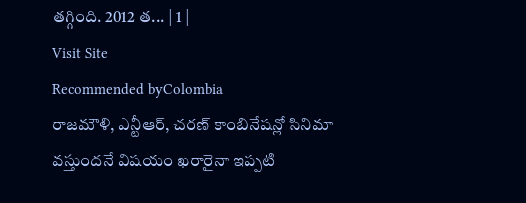తగ్గింది. 2012 త... | 1 |
Visit Site
Recommended byColombia
రాజమౌళి, ఎన్టీఆర్, చరణ్ కాంబినేషన్లో సినిమా వస్తుందనే విషయం ఖరారైనా ఇప్పటి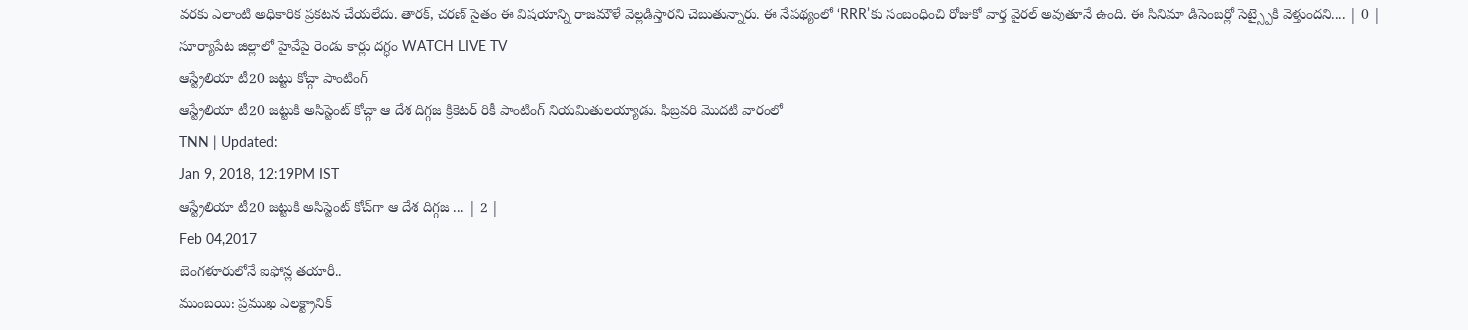వరకు ఎలాంటి అధికారిక ప్రకటన చేయలేదు. తారక్, చరణ్ సైతం ఈ విషయాన్ని రాజమౌళే వెల్లడిస్తారని చెబుతున్నారు. ఈ నేపథ్యంలో ‘RRR’కు సంబంధించి రోజుకో వార్త వైరల్ అవుతూనే ఉంది. ఈ సినిమా డిసెంబర్లో సెట్స్పైకి వెళ్తుందని.... | 0 |
సూర్యాపేట జిల్లాలో హైవేపై రెండు కార్లు దగ్ధం WATCH LIVE TV
ఆస్ట్రేలియా టీ20 జట్టు కోచ్గా పాంటింగ్
ఆస్ట్రేలియా టీ20 జట్టుకి అసిస్టెంట్ కోచ్గా ఆ దేశ దిగ్గజ క్రికెటర్ రికీ పాంటింగ్ నియమితులయ్యాడు. ఫిబ్రవరి మొదటి వారంలో
TNN | Updated:
Jan 9, 2018, 12:19PM IST
ఆస్ట్రేలియా టీ20 జట్టుకి అసిస్టెంట్ కోచ్‌గా ఆ దేశ దిగ్గజ ... | 2 |
Feb 04,2017
బెంగళూరులోనే ఐఫోన్ల తయారీ..
ముంబయి: ప్రముఖ ఎలక్ట్రానిక్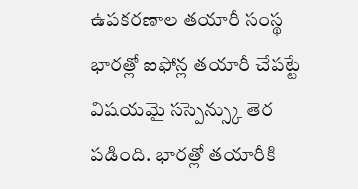ఉపకరణాల తయారీ సంస్థ భారత్లో ఐఫోన్ల తయారీ చేపట్టే విషయమై సస్పెన్స్కు తెర పడింది. భారత్లో తయారీకి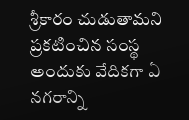శ్రీకారం చుడుతామని ప్రకటించిన సంస్థ అందుకు వేదికగా ఏ నగరాన్ని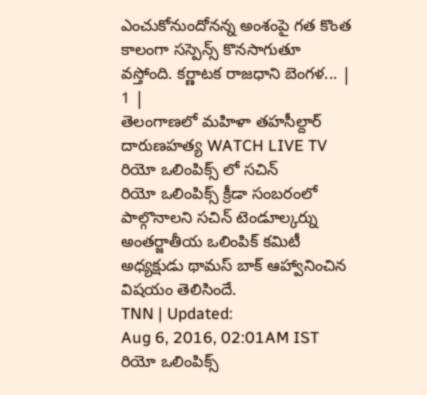ఎంచుకోనుందోనన్న అంశంపై గత కొంత కాలంగా సస్పెన్స్ కొనసాగుతూ వస్తోంది. కర్ణాటక రాజధాని బెంగళ... | 1 |
తెలంగాణలో మహిళా తహసీల్దార్ దారుణహత్య WATCH LIVE TV
రియో ఒలింపిక్స్ లో సచిన్
రియో ఒలింపిక్స్ క్రీడా సంబరంలో పాల్గొనాలని సచిన్ టెండూల్కర్ను అంతర్జాతీయ ఒలింపిక్ కమిటీ అధ్యక్షుడు థామస్ బాక్ ఆహ్వానించిన విషయం తెలిసిందే.
TNN | Updated:
Aug 6, 2016, 02:01AM IST
రియో ఒలింపిక్స్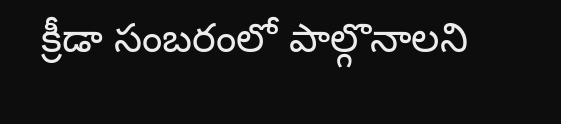క్రీడా సంబరంలో పాల్గొనాలని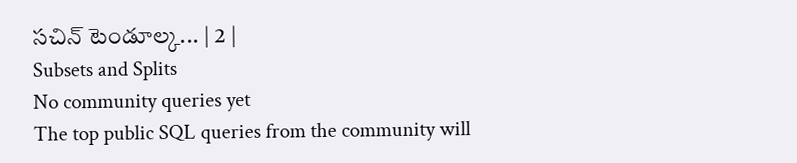సచిన్ టెండూల్క... | 2 |
Subsets and Splits
No community queries yet
The top public SQL queries from the community will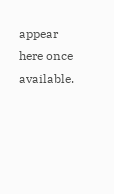appear here once available.